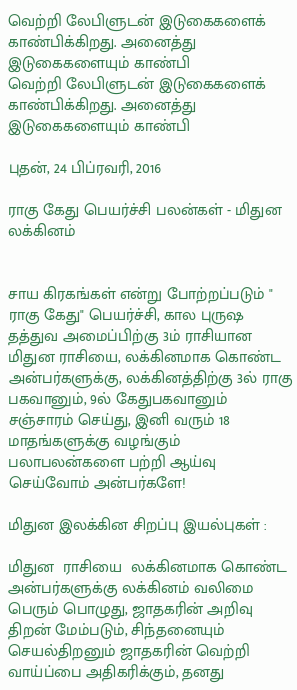வெற்றி லேபிளுடன் இடுகைகளைக் காண்பிக்கிறது. அனைத்து இடுகைகளையும் காண்பி
வெற்றி லேபிளுடன் இடுகைகளைக் காண்பிக்கிறது. அனைத்து இடுகைகளையும் காண்பி

புதன், 24 பிப்ரவரி, 2016

ராகு கேது பெயர்ச்சி பலன்கள் - மிதுன லக்கினம்


சாய கிரகங்கள் என்று போற்றப்படும் " ராகு கேது" பெயர்ச்சி, கால புருஷ தத்துவ அமைப்பிற்கு 3ம் ராசியான மிதுன ராசியை, லக்கினமாக கொண்ட அன்பர்களுக்கு, லக்கினத்திற்கு 3ல் ராகு பகவானும், 9ல் கேதுபகவானும் சஞ்சாரம் செய்து, இனி வரும் 18 மாதங்களுக்கு வழங்கும் பலாபலன்களை பற்றி ஆய்வு செய்வோம் அன்பர்களே!

மிதுன இலக்கின சிறப்பு இயல்புகள் :

மிதுன  ராசியை  லக்கினமாக கொண்ட அன்பர்களுக்கு லக்கினம் வலிமை பெரும் பொழுது, ஜாதகரின் அறிவு திறன் மேம்படும், சிந்தனையும் செயல்திறனும் ஜாதகரின் வெற்றி வாய்ப்பை அதிகரிக்கும், தனது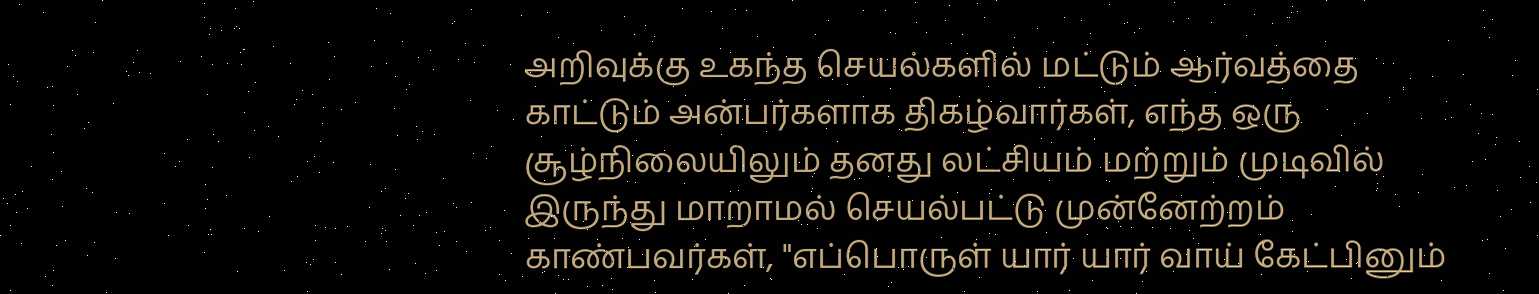அறிவுக்கு உகந்த செயல்களில் மட்டும் ஆர்வத்தை காட்டும் அன்பர்களாக திகழ்வார்கள், எந்த ஒரு சூழ்நிலையிலும் தனது லட்சியம் மற்றும் முடிவில் இருந்து மாறாமல் செயல்பட்டு முன்னேற்றம் காண்பவர்கள், "எப்பொருள் யார் யார் வாய் கேட்பினும்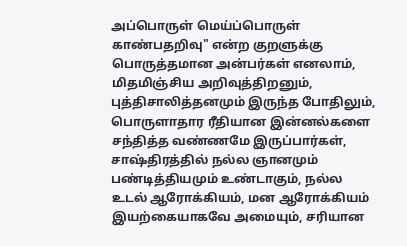அப்பொருள் மெய்ப்பொருள் காண்பதறிவு" என்ற குறளுக்கு பொருத்தமான அன்பர்கள் எனலாம், மிதமிஞ்சிய அறிவுத்திறனும், புத்திசாலித்தனமும் இருந்த போதிலும், பொருளாதார ரீதியான இன்னல்களை சந்தித்த வண்ணமே இருப்பார்கள், சாஷ்திரத்தில் நல்ல ஞானமும் பண்டித்தியமும் உண்டாகும், நல்ல உடல் ஆரோக்கியம், மன ஆரோக்கியம் இயற்கையாகவே அமையும், சரியான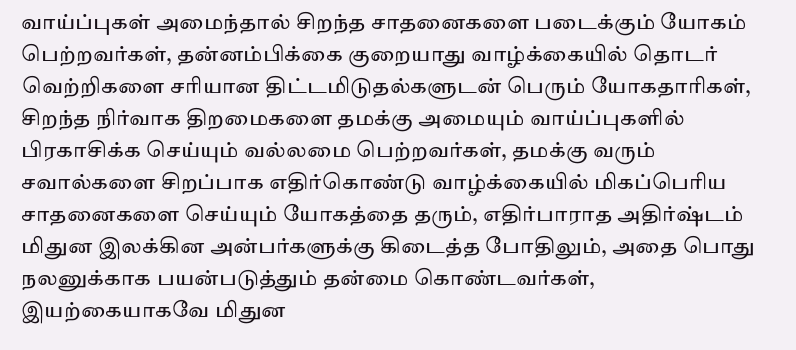வாய்ப்புகள் அமைந்தால் சிறந்த சாதனைகளை படைக்கும் யோகம் பெற்றவர்கள், தன்னம்பிக்கை குறையாது வாழ்க்கையில் தொடர் வெற்றிகளை சரியான திட்டமிடுதல்களுடன் பெரும் யோகதாரிகள், சிறந்த நிர்வாக திறமைகளை தமக்கு அமையும் வாய்ப்புகளில் பிரகாசிக்க செய்யும் வல்லமை பெற்றவர்கள், தமக்கு வரும் சவால்களை சிறப்பாக எதிர்கொண்டு வாழ்க்கையில் மிகப்பெரிய சாதனைகளை செய்யும் யோகத்தை தரும், எதிர்பாராத அதிர்ஷ்டம் மிதுன இலக்கின அன்பர்களுக்கு கிடைத்த போதிலும், அதை பொது நலனுக்காக பயன்படுத்தும் தன்மை கொண்டவர்கள், இயற்கையாகவே மிதுன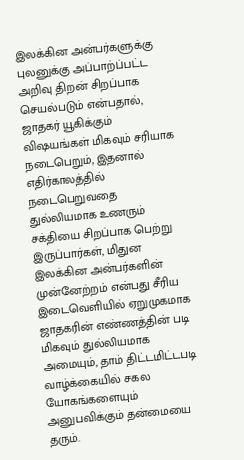இலக்கின அன்பர்களுக்கு புலனுக்கு அப்பாற்ப்பட்ட அறிவு திறன் சிறப்பாக செயல்படும் என்பதால், ஜாதகர் யூகிக்கும் விஷயங்கள் மிகவும் சரியாக நடைபெறும், இதனால் எதிர்காலத்தில் நடைபெறுவதை துல்லியமாக உணரும் சக்தியை சிறப்பாக பெற்று இருப்பார்கள், மிதுன இலக்கின அன்பர்களின் முன்னேற்றம் என்பது சீரிய இடைவெளியில் ஏறுமுகமாக ஜாதகரின் எண்ணத்தின் படி மிகவும் துல்லியமாக அமையும், தாம் திட்டமிட்டபடி வாழ்க்கையில் சகல யோகங்களையும் அனுபவிக்கும் தன்மையை தரும்.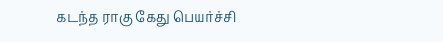கடந்த ராகு கேது பெயர்ச்சி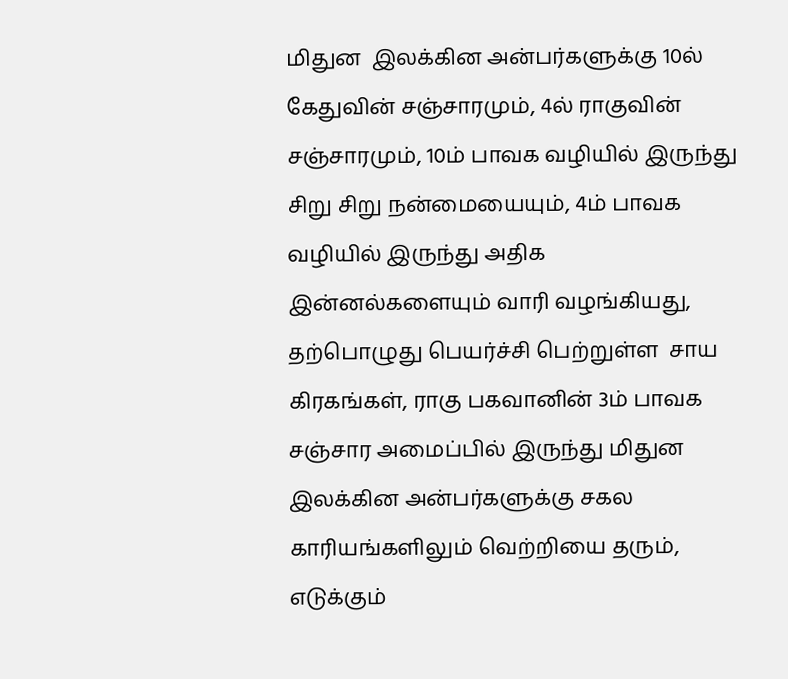மிதுன  இலக்கின அன்பர்களுக்கு 10ல் கேதுவின் சஞ்சாரமும், 4ல் ராகுவின் சஞ்சாரமும், 10ம் பாவக வழியில் இருந்து சிறு சிறு நன்மையையும், 4ம் பாவக வழியில் இருந்து அதிக இன்னல்களையும் வாரி வழங்கியது, தற்பொழுது பெயர்ச்சி பெற்றுள்ள  சாய கிரகங்கள், ராகு பகவானின் 3ம் பாவக சஞ்சார அமைப்பில் இருந்து மிதுன இலக்கின அன்பர்களுக்கு சகல காரியங்களிலும் வெற்றியை தரும், எடுக்கும்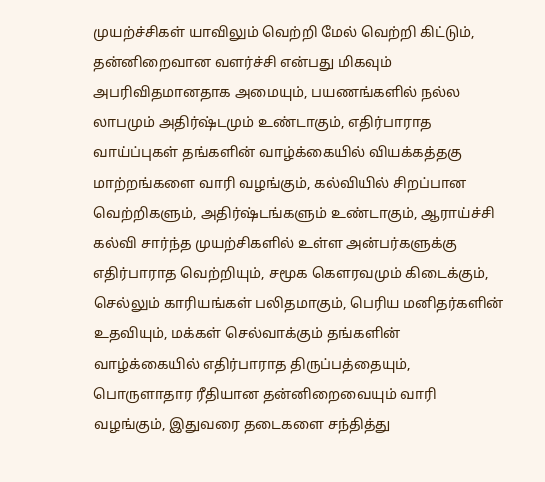முயற்ச்சிகள் யாவிலும் வெற்றி மேல் வெற்றி கிட்டும், தன்னிறைவான வளர்ச்சி என்பது மிகவும் அபரிவிதமானதாக அமையும், பயணங்களில் நல்ல லாபமும் அதிர்ஷ்டமும் உண்டாகும், எதிர்பாராத வாய்ப்புகள் தங்களின் வாழ்க்கையில் வியக்கத்தகு மாற்றங்களை வாரி வழங்கும், கல்வியில் சிறப்பான வெற்றிகளும், அதிர்ஷ்டங்களும் உண்டாகும், ஆராய்ச்சி கல்வி சார்ந்த முயற்சிகளில் உள்ள அன்பர்களுக்கு எதிர்பாராத வெற்றியும், சமூக கௌரவமும் கிடைக்கும், செல்லும் காரியங்கள் பலிதமாகும், பெரிய மனிதர்களின் உதவியும், மக்கள் செல்வாக்கும் தங்களின் வாழ்க்கையில் எதிர்பாராத திருப்பத்தையும், பொருளாதார ரீதியான தன்னிறைவையும் வாரி வழங்கும், இதுவரை தடைகளை சந்தித்து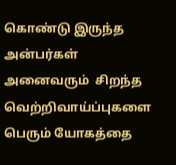கொண்டு இருந்த அன்பர்கள் அனைவரும்  சிறந்த வெற்றிவாய்ப்புகளை பெரும் யோகத்தை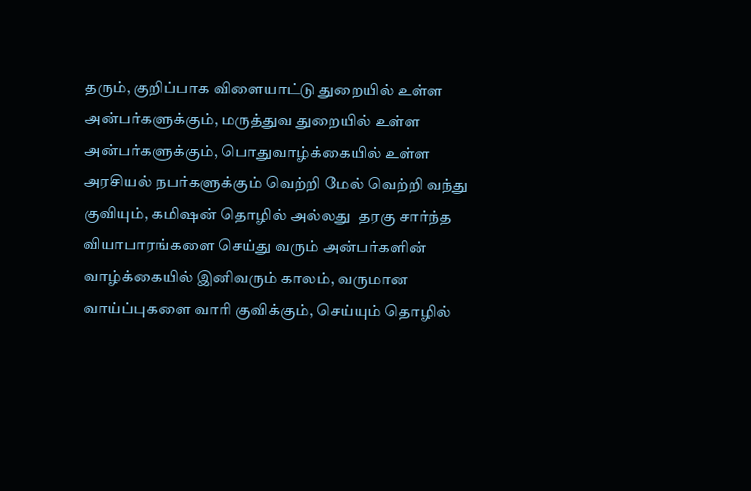தரும், குறிப்பாக விளையாட்டு துறையில் உள்ள அன்பர்களுக்கும், மருத்துவ துறையில் உள்ள அன்பர்களுக்கும், பொதுவாழ்க்கையில் உள்ள அரசியல் நபர்களுக்கும் வெற்றி மேல் வெற்றி வந்து குவியும், கமிஷன் தொழில் அல்லது  தரகு சார்ந்த வியாபாரங்களை செய்து வரும் அன்பர்களின் வாழ்க்கையில் இனிவரும் காலம், வருமான வாய்ப்புகளை வாரி குவிக்கும், செய்யும் தொழில்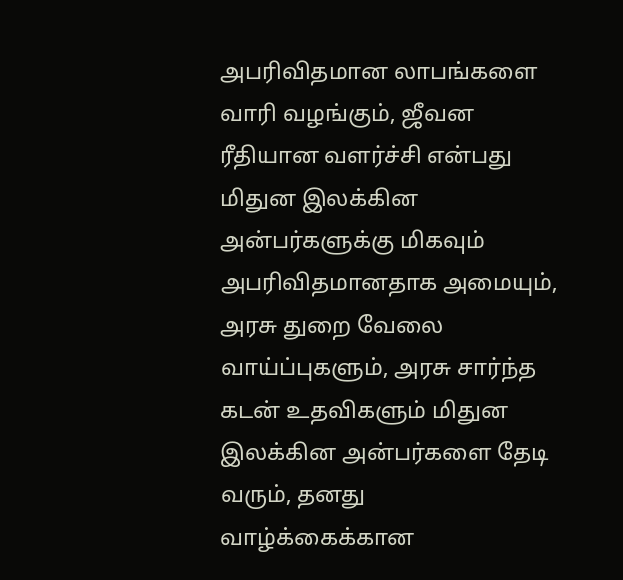அபரிவிதமான லாபங்களை வாரி வழங்கும், ஜீவன ரீதியான வளர்ச்சி என்பது மிதுன இலக்கின அன்பர்களுக்கு மிகவும் அபரிவிதமானதாக அமையும், அரசு துறை வேலை வாய்ப்புகளும், அரசு சார்ந்த கடன் உதவிகளும் மிதுன இலக்கின அன்பர்களை தேடி வரும், தனது வாழ்க்கைக்கான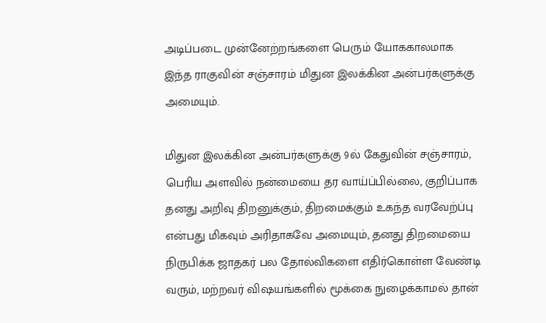அடிப்படை முன்னேற்றங்களை பெரும் யோககாலமாக  இந்த ராகுவின் சஞ்சாரம் மிதுன இலக்கின அன்பர்களுக்கு அமையும்.

மிதுன இலக்கின அன்பர்களுக்கு 9ல் கேதுவின் சஞ்சாரம், பெரிய அளவில் நன்மையை தர வாய்ப்பில்லை, குறிப்பாக தனது அறிவு திறனுக்கும், திறமைக்கும் உகந்த வரவேற்ப்பு என்பது மிகவும் அரிதாகவே அமையும், தனது திறமையை நிருபிக்க ஜாதகர் பல தோல்விகளை எதிர்கொள்ள வேண்டி வரும், மற்றவர் விஷயங்களில் மூக்கை நுழைக்காமல் தான்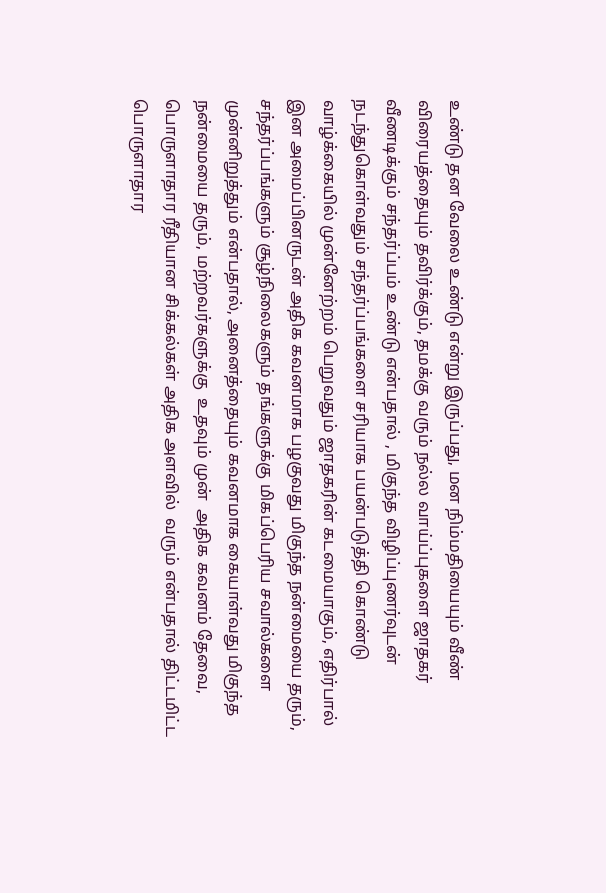உண்டு தன வேலை உண்டு என்று இருப்பது, மன நிம்மதியையும் வீண் விரையத்தையும் தவிர்க்கும், தமக்கு வரும் நல்ல வாய்ப்புகளை ஜாதகர் வீணடிக்கும் சந்தர்ப்பம் உண்டு என்பதால் , மிகுந்த விழிப்புணர்வுடன் நடந்துகொள்வதும் சந்தர்ப்பங்களை சரியாக பயன்படுத்தி கொண்டு வாழ்க்கையில் முன்னேற்றம் பெறுவதும் ஜாதகரின் கடமையாகும், எதிர்பால் இன அமைப்பினருடன் அதிக கவனமாக பழகுவது மிகுந்த நன்மையை தரும், சந்தர்ப்பங்களும் சூழ்நிலைகளும் தங்களுக்கு மிகப்பெரிய சவால்களை முன்னிறுத்தும் என்பதால், அனைத்தையும் கவனமாக கையாள்வது மிகுந்த நன்மையை தரும், மற்றவர்களுக்கு  உதவும் முன்  அதிக கவனம் தேவை, பொருளாதார ரீதியான சிக்கல்கள் அதிக அளவில்  வரும் என்பதால் திட்டமிட்ட பொருளாதார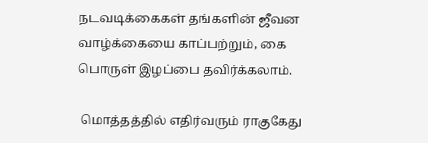நடவடிக்கைகள் தங்களின் ஜீவன வாழ்க்கையை காப்பற்றும், கை பொருள் இழப்பை தவிர்க்கலாம்.

 மொத்தத்தில் எதிர்வரும் ராகுகேது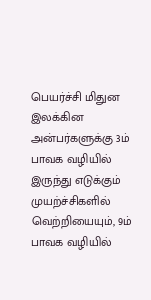பெயர்ச்சி மிதுன இலக்கின அன்பர்களுக்கு 3ம் பாவக வழியில் இருந்து எடுக்கும் முயற்ச்சிகளில் வெற்றியையும், 9ம் பாவக வழியில்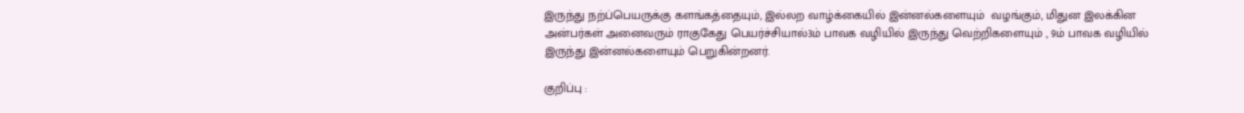இருந்து நற்ப்பெயருக்கு களங்கத்தையும், இல்லற வாழ்க்கையில் இன்னல்களையும்  வழங்கும், மிதுன இலக்கின அன்பர்கள் அனைவரும் ராகுகேது பெயர்ச்சியால்3ம் பாவக வழியில் இருந்து வெற்றிகளையும் , 9ம் பாவக வழியில் இருந்து இன்னல்களையும் பெறுகின்றனர்.

குறிப்பு :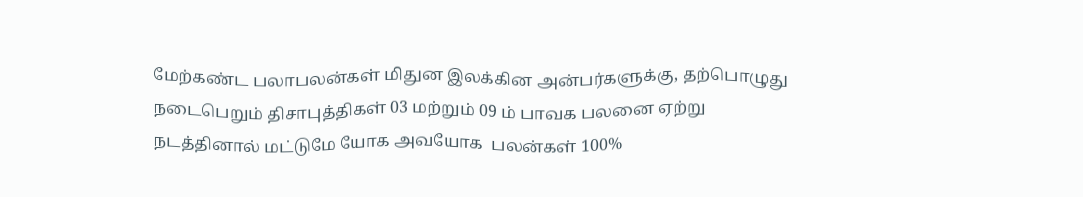மேற்கண்ட பலாபலன்கள் மிதுன இலக்கின அன்பர்களுக்கு, தற்பொழுது நடைபெறும் திசாபுத்திகள் 03 மற்றும் 09 ம் பாவக பலனை ஏற்று நடத்தினால் மட்டுமே யோக அவயோக  பலன்கள் 100%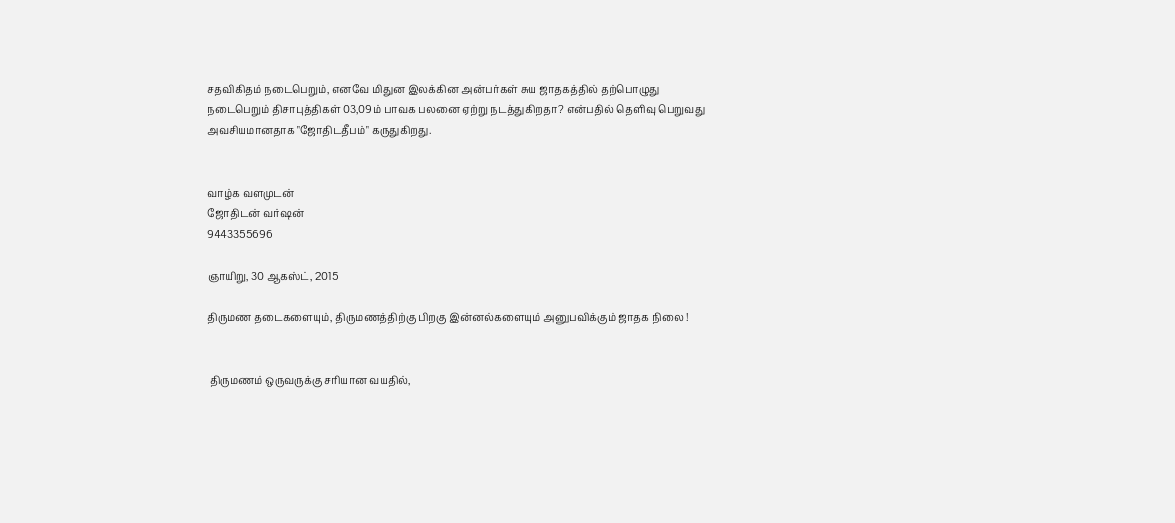சதவிகிதம் நடைபெறும், எனவே மிதுன இலக்கின அன்பர்கள் சுய ஜாதகத்தில் தற்பொழுது நடைபெறும் திசாபுத்திகள் 03,09ம் பாவக பலனை ஏற்று நடத்துகிறதா? என்பதில் தெளிவு பெறுவது அவசியமானதாக "ஜோதிடதீபம்" கருதுகிறது.


வாழ்க வளமுடன்
ஜோதிடன் வர்ஷன்
9443355696

ஞாயிறு, 30 ஆகஸ்ட், 2015

திருமண தடைகளையும், திருமணத்திற்கு பிறகு இன்னல்களையும் அனுபவிக்கும் ஜாதக நிலை !


 திருமணம் ஒருவருக்கு சரியான வயதில்,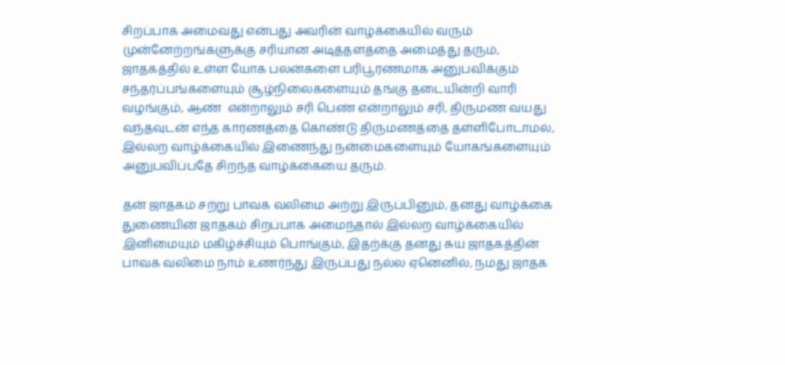சிறப்பாக அமைவது என்பது அவரின் வாழ்க்கையில் வரும் முன்னேற்றங்களுக்கு சரியான அடித்தளத்தை அமைத்து தரும், ஜாதகத்தில் உள்ள யோக பலன்களை பரிபூரணமாக அனுபவிக்கும் சந்தர்ப்பங்களையும் சூழ்நிலைகளையும் தங்கு தடையின்றி வாரி வழங்கும், ஆண்  என்றாலும் சரி பெண் என்றாலும் சரி, திருமண வயது வந்தவுடன் எந்த காரணத்தை கொண்டு திருமணத்தை தள்ளிபோடாமல், இல்லற வாழ்க்கையில் இணைந்து நன்மைகளையும் யோகங்களையும் அனுபவிப்பதே சிறந்த வாழ்க்கையை தரும்.

தன் ஜாதகம் சற்று பாவக வலிமை அற்று இருப்பினும், தனது வாழ்க்கை துணையின் ஜாதகம் சிறப்பாக அமைந்தால் இல்லற வாழ்க்கையில் இனிமையும் மகிழ்ச்சியும் பொங்கும், இதற்க்கு தனது சுய ஜாதகத்தின் பாவக வலிமை நாம் உணர்ந்து இருப்பது நல்ல ஏனெனில், நமது ஜாதக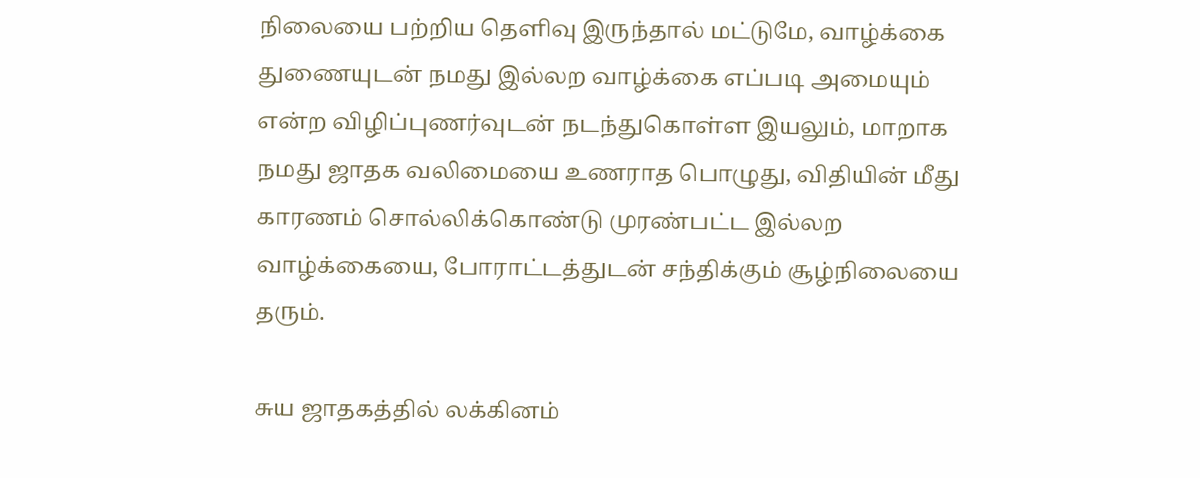நிலையை பற்றிய தெளிவு இருந்தால் மட்டுமே, வாழ்க்கை துணையுடன் நமது இல்லற வாழ்க்கை எப்படி அமையும் என்ற விழிப்புணர்வுடன் நடந்துகொள்ள இயலும், மாறாக நமது ஜாதக வலிமையை உணராத பொழுது, விதியின் மீது காரணம் சொல்லிக்கொண்டு முரண்பட்ட இல்லற வாழ்க்கையை, போராட்டத்துடன் சந்திக்கும் சூழ்நிலையை தரும்.

சுய ஜாதகத்தில் லக்கினம்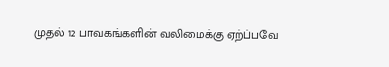முதல் 12 பாவகங்களின் வலிமைக்கு ஏற்ப்பவே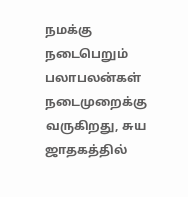நமக்கு நடைபெறும் பலாபலன்கள் நடைமுறைக்கு வருகிறது, சுய ஜாதகத்தில்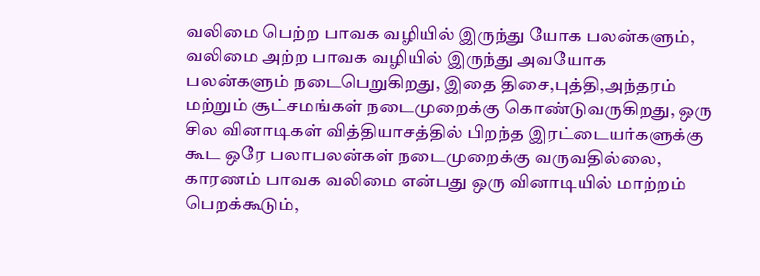வலிமை பெற்ற பாவக வழியில் இருந்து யோக பலன்களும், வலிமை அற்ற பாவக வழியில் இருந்து அவயோக பலன்களும் நடைபெறுகிறது, இதை திசை,புத்தி,அந்தரம் மற்றும் சூட்சமங்கள் நடைமுறைக்கு கொண்டுவருகிறது, ஒரு சில வினாடிகள் வித்தியாசத்தில் பிறந்த இரட்டையர்களுக்கு கூட ஒரே பலாபலன்கள் நடைமுறைக்கு வருவதில்லை, காரணம் பாவக வலிமை என்பது ஒரு வினாடியில் மாற்றம் பெறக்கூடும்,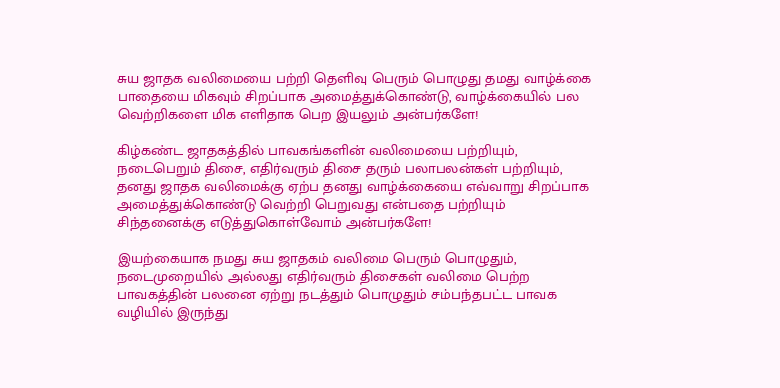சுய ஜாதக வலிமையை பற்றி தெளிவு பெரும் பொழுது தமது வாழ்க்கை பாதையை மிகவும் சிறப்பாக அமைத்துக்கொண்டு, வாழ்க்கையில் பல வெற்றிகளை மிக எளிதாக பெற இயலும் அன்பர்களே!

கிழ்கண்ட ஜாதகத்தில் பாவகங்களின் வலிமையை பற்றியும், நடைபெறும் திசை, எதிர்வரும் திசை தரும் பலாபலன்கள் பற்றியும், தனது ஜாதக வலிமைக்கு ஏற்ப தனது வாழ்க்கையை எவ்வாறு சிறப்பாக
அமைத்துக்கொண்டு வெற்றி பெறுவது என்பதை பற்றியும் சிந்தனைக்கு எடுத்துகொள்வோம் அன்பர்களே!

இயற்கையாக நமது சுய ஜாதகம் வலிமை பெரும் பொழுதும், நடைமுறையில் அல்லது எதிர்வரும் திசைகள் வலிமை பெற்ற பாவகத்தின் பலனை ஏற்று நடத்தும் பொழுதும் சம்பந்தபட்ட பாவக வழியில் இருந்து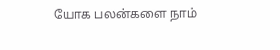யோக பலன்களை நாம்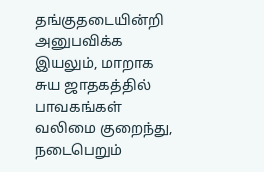தங்குதடையின்றி அனுபவிக்க இயலும், மாறாக சுய ஜாதகத்தில் பாவகங்கள் வலிமை குறைந்து, நடைபெறும்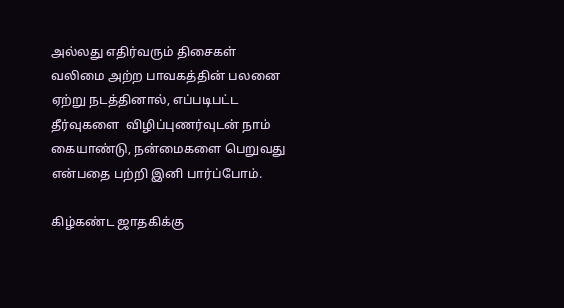அல்லது எதிர்வரும் திசைகள் வலிமை அற்ற பாவகத்தின் பலனை ஏற்று நடத்தினால், எப்படிபட்ட தீர்வுகளை  விழிப்புணர்வுடன் நாம் கையாண்டு, நன்மைகளை பெறுவது என்பதை பற்றி இனி பார்ப்போம்.

கிழ்கண்ட ஜாதகிக்கு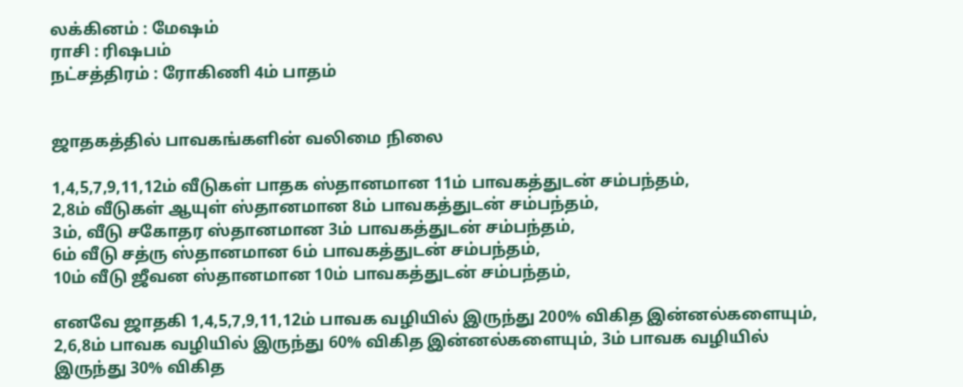லக்கினம் : மேஷம்
ராசி : ரிஷபம்
நட்சத்திரம் : ரோகிணி 4ம் பாதம்


ஜாதகத்தில் பாவகங்களின் வலிமை நிலை

1,4,5,7,9,11,12ம் வீடுகள் பாதக ஸ்தானமான 11ம் பாவகத்துடன் சம்பந்தம்,
2,8ம் வீடுகள் ஆயுள் ஸ்தானமான 8ம் பாவகத்துடன் சம்பந்தம்,
3ம், வீடு சகோதர ஸ்தானமான 3ம் பாவகத்துடன் சம்பந்தம்,
6ம் வீடு சத்ரு ஸ்தானமான 6ம் பாவகத்துடன் சம்பந்தம்,
10ம் வீடு ஜீவன ஸ்தானமான 10ம் பாவகத்துடன் சம்பந்தம்,

எனவே ஜாதகி 1,4,5,7,9,11,12ம் பாவக வழியில் இருந்து 200% விகித இன்னல்களையும், 2,6,8ம் பாவக வழியில் இருந்து 60% விகித இன்னல்களையும், 3ம் பாவக வழியில் இருந்து 30% விகித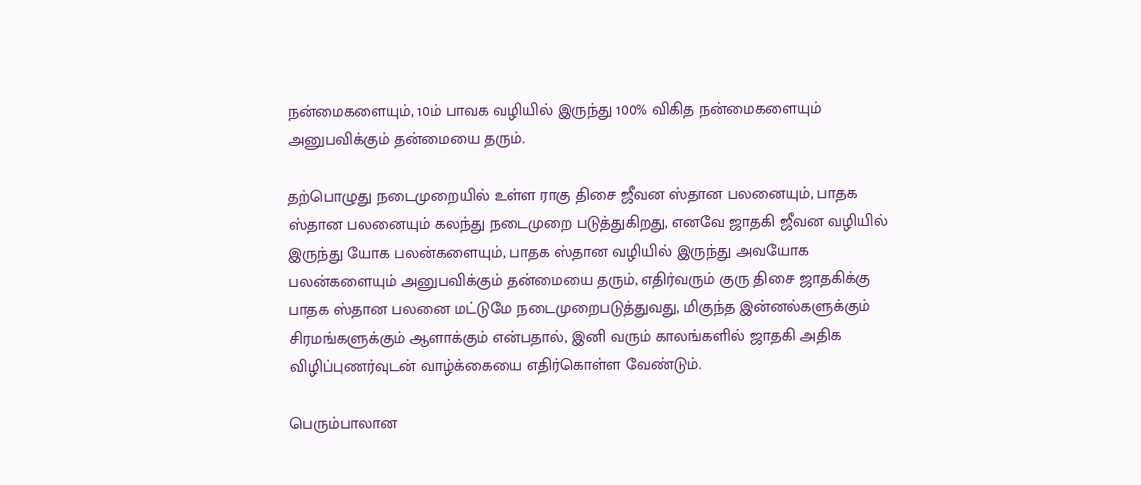நன்மைகளையும், 10ம் பாவக வழியில் இருந்து 100% விகித நன்மைகளையும் அனுபவிக்கும் தன்மையை தரும்.

தற்பொழுது நடைமுறையில் உள்ள ராகு திசை ஜீவன ஸ்தான பலனையும், பாதக ஸ்தான பலனையும் கலந்து நடைமுறை படுத்துகிறது, எனவே ஜாதகி ஜீவன வழியில் இருந்து யோக பலன்களையும், பாதக ஸ்தான வழியில் இருந்து அவயோக பலன்களையும் அனுபவிக்கும் தன்மையை தரும், எதிர்வரும் குரு திசை ஜாதகிக்கு பாதக ஸ்தான பலனை மட்டுமே நடைமுறைபடுத்துவது, மிகுந்த இன்னல்களுக்கும் சிரமங்களுக்கும் ஆளாக்கும் என்பதால், இனி வரும் காலங்களில் ஜாதகி அதிக விழிப்புணர்வுடன் வாழ்க்கையை எதிர்கொள்ள வேண்டும்.

பெரும்பாலான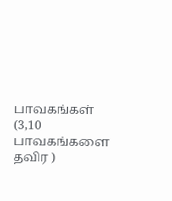பாவகங்கள் (3,10 பாவகங்களை தவிர )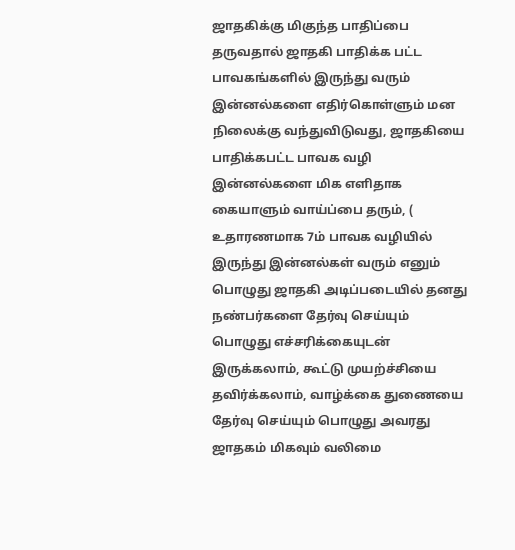ஜாதகிக்கு மிகுந்த பாதிப்பை தருவதால் ஜாதகி பாதிக்க பட்ட பாவகங்களில் இருந்து வரும் இன்னல்களை எதிர்கொள்ளும் மன நிலைக்கு வந்துவிடுவது, ஜாதகியை பாதிக்கபட்ட பாவக வழி இன்னல்களை மிக எளிதாக கையாளும் வாய்ப்பை தரும், ( உதாரணமாக 7ம் பாவக வழியில் இருந்து இன்னல்கள் வரும் எனும் பொழுது ஜாதகி அடிப்படையில் தனது நண்பர்களை தேர்வு செய்யும் பொழுது எச்சரிக்கையுடன் இருக்கலாம், கூட்டு முயற்ச்சியை தவிர்க்கலாம், வாழ்க்கை துணையை தேர்வு செய்யும் பொழுது அவரது ஜாதகம் மிகவும் வலிமை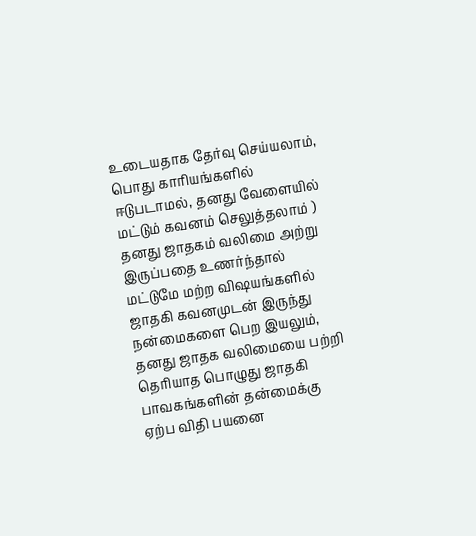உடையதாக தேர்வு செய்யலாம், பொது காரியங்களில் ஈடுபடாமல், தனது வேளையில் மட்டும் கவனம் செலுத்தலாம் ) தனது ஜாதகம் வலிமை அற்று இருப்பதை உணர்ந்தால் மட்டுமே மற்ற விஷயங்களில் ஜாதகி கவனமுடன் இருந்து நன்மைகளை பெற இயலும், தனது ஜாதக வலிமையை பற்றி தெரியாத பொழுது ஜாதகி பாவகங்களின் தன்மைக்கு ஏற்ப விதி பயனை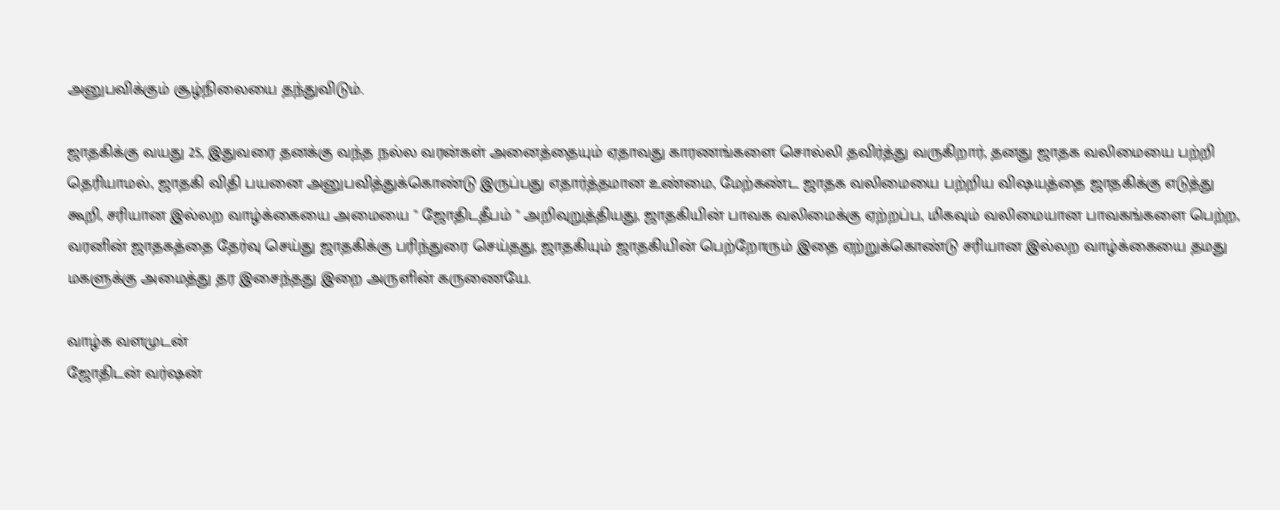அனுபவிக்கும் சூழ்நிலையை தந்துவிடும்.

ஜாதகிக்கு வயது 25, இதுவரை தனக்கு வந்த நல்ல வரன்கள் அனைத்தையும் ஏதாவது காரணங்களை சொல்லி தவிர்த்து வருகிறார், தனது ஜாதக வலிமையை பற்றி தெரியாமல், ஜாதகி விதி பயனை அனுபவித்துக்கொண்டு இருப்பது எதார்த்தமான உண்மை, மேற்கண்ட ஜாதக வலிமையை பற்றிய விஷயத்தை ஜாதகிக்கு எடுத்து கூறி, சரியான இல்லற வாழ்க்கையை அமையை " ஜோதிடதீபம் " அறிவுறுத்தியது, ஜாதகியின் பாவக வலிமைக்கு ஏற்றப்ப, மிகவும் வலிமையான பாவகங்களை பெற்ற, வரனின் ஜாதகத்தை தேர்வு செய்து ஜாதகிக்கு பரிந்துரை செய்தது, ஜாதகியும் ஜாதகியின் பெற்றோரும் இதை ஏற்றுக்கொண்டு சரியான இல்லற வாழ்க்கையை தமது மகளுக்கு அமைத்து தர இசைந்தது இறை அருளின் கருணையே.

வாழ்க வளமுடன்
ஜோதிடன் வர்ஷன்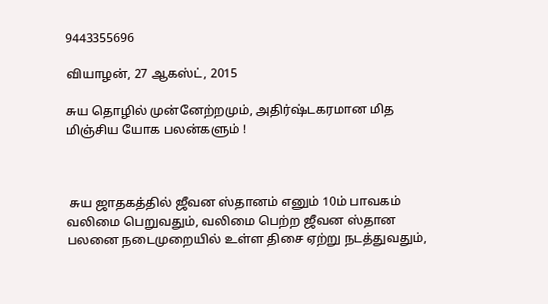9443355696

வியாழன், 27 ஆகஸ்ட், 2015

சுய தொழில் முன்னேற்றமும், அதிர்ஷ்டகரமான மித மிஞ்சிய யோக பலன்களும் !



 சுய ஜாதகத்தில் ஜீவன ஸ்தானம் எனும் 10ம் பாவகம் வலிமை பெறுவதும், வலிமை பெற்ற ஜீவன ஸ்தான பலனை நடைமுறையில் உள்ள திசை ஏற்று நடத்துவதும்,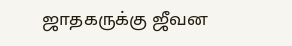ஜாதகருக்கு ஜீவன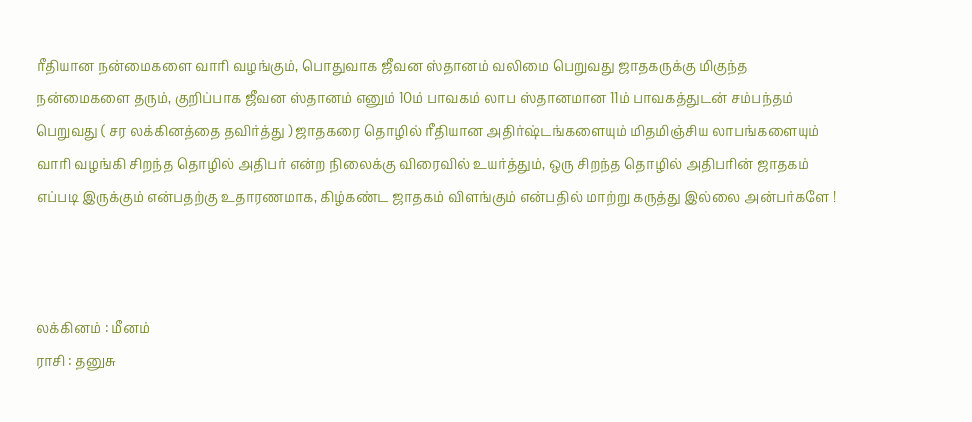ரீதியான நன்மைகளை வாரி வழங்கும், பொதுவாக ஜீவன ஸ்தானம் வலிமை பெறுவது ஜாதகருக்கு மிகுந்த நன்மைகளை தரும், குறிப்பாக ஜீவன ஸ்தானம் எனும் 10ம் பாவகம் லாப ஸ்தானமான 11ம் பாவகத்துடன் சம்பந்தம் பெறுவது ( சர லக்கினத்தை தவிர்த்து ) ஜாதகரை தொழில் ரீதியான அதிர்ஷ்டங்களையும் மிதமிஞ்சிய லாபங்களையும் வாரி வழங்கி சிறந்த தொழில் அதிபர் என்ற நிலைக்கு விரைவில் உயர்த்தும், ஒரு சிறந்த தொழில் அதிபரின் ஜாதகம் எப்படி இருக்கும் என்பதற்கு உதாரணமாக, கிழ்கண்ட ஜாதகம் விளங்கும் என்பதில் மாற்று கருத்து இல்லை அன்பர்களே !



லக்கினம் : மீனம்
ராசி : தனுசு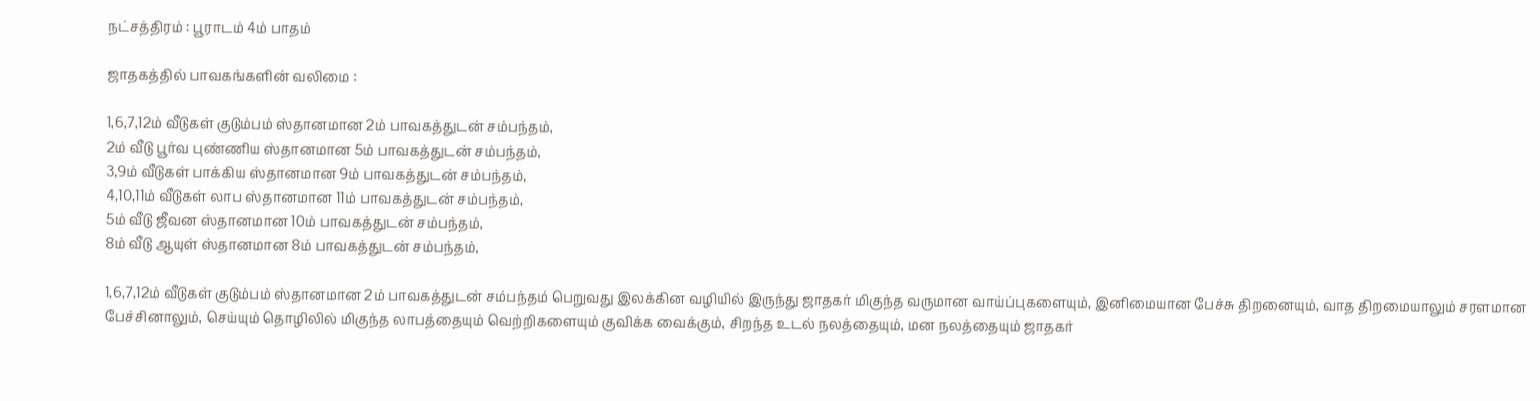நட்சத்திரம் : பூராடம் 4ம் பாதம்

ஜாதகத்தில் பாவகங்களின் வலிமை :

1,6,7,12ம் வீடுகள் குடும்பம் ஸ்தானமான 2ம் பாவகத்துடன் சம்பந்தம்,
2ம் வீடு பூர்வ புண்ணிய ஸ்தானமான 5ம் பாவகத்துடன் சம்பந்தம்,
3,9ம் வீடுகள் பாக்கிய ஸ்தானமான 9ம் பாவகத்துடன் சம்பந்தம்,
4,10,11ம் வீடுகள் லாப ஸ்தானமான 11ம் பாவகத்துடன் சம்பந்தம்,
5ம் வீடு ஜீவன ஸ்தானமான 10ம் பாவகத்துடன் சம்பந்தம்,
8ம் வீடு ஆயுள் ஸ்தானமான 8ம் பாவகத்துடன் சம்பந்தம்,

1,6,7,12ம் வீடுகள் குடும்பம் ஸ்தானமான 2ம் பாவகத்துடன் சம்பந்தம் பெறுவது இலக்கின வழியில் இருந்து ஜாதகர் மிகுந்த வருமான வாய்ப்புகளையும், இனிமையான பேச்சு திறனையும், வாத திறமையாலும் சரளமான பேச்சினாலும், செய்யும் தொழிலில் மிகுந்த லாபத்தையும் வெற்றிகளையும் குவிக்க வைக்கும், சிறந்த உடல் நலத்தையும், மன நலத்தையும் ஜாதகர்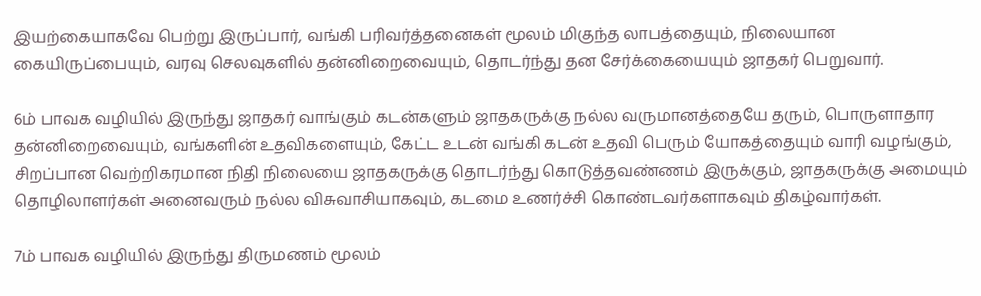இயற்கையாகவே பெற்று இருப்பார், வங்கி பரிவர்த்தனைகள் மூலம் மிகுந்த லாபத்தையும், நிலையான கையிருப்பையும், வரவு செலவுகளில் தன்னிறைவையும், தொடர்ந்து தன சேர்க்கையையும் ஜாதகர் பெறுவார்.

6ம் பாவக வழியில் இருந்து ஜாதகர் வாங்கும் கடன்களும் ஜாதகருக்கு நல்ல வருமானத்தையே தரும், பொருளாதார தன்னிறைவையும், வங்களின் உதவிகளையும், கேட்ட உடன் வங்கி கடன் உதவி பெரும் யோகத்தையும் வாரி வழங்கும், சிறப்பான வெற்றிகரமான நிதி நிலையை ஜாதகருக்கு தொடர்ந்து கொடுத்தவண்ணம் இருக்கும், ஜாதகருக்கு அமையும் தொழிலாளர்கள் அனைவரும் நல்ல விசுவாசியாகவும், கடமை உணர்ச்சி கொண்டவர்களாகவும் திகழ்வார்கள்.

7ம் பாவக வழியில் இருந்து திருமணம் மூலம்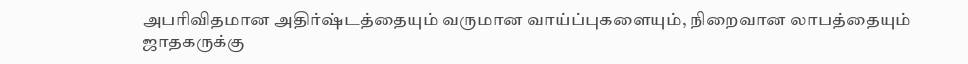அபரிவிதமான அதிர்ஷ்டத்தையும் வருமான வாய்ப்புகளையும், நிறைவான லாபத்தையும் ஜாதகருக்கு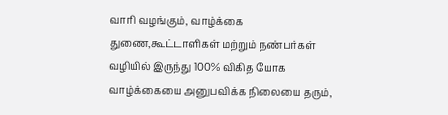வாரி வழங்கும், வாழ்க்கை துணை,கூட்டாளிகள் மற்றும் நண்பர்கள் வழியில் இருந்து 100% விகித யோக வாழ்க்கையை அனுபவிக்க நிலையை தரும்,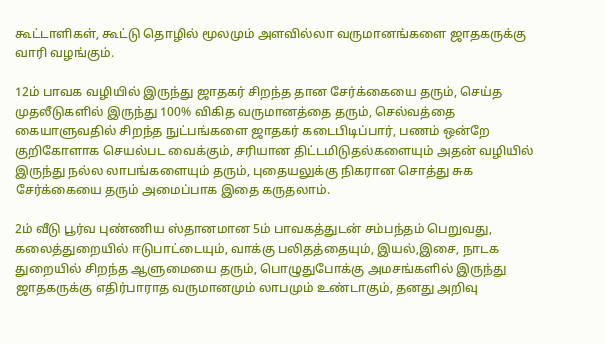கூட்டாளிகள், கூட்டு தொழில் மூலமும் அளவில்லா வருமானங்களை ஜாதகருக்கு வாரி வழங்கும்.

12ம் பாவக வழியில் இருந்து ஜாதகர் சிறந்த தான சேர்க்கையை தரும், செய்த முதலீடுகளில் இருந்து 100% விகித வருமானத்தை தரும், செல்வத்தை கையாளுவதில் சிறந்த நுட்பங்களை ஜாதகர் கடைபிடிப்பார், பணம் ஒன்றே குறிகோளாக செயல்பட வைக்கும், சரியான திட்டமிடுதல்களையும் அதன் வழியில் இருந்து நல்ல லாபங்களையும் தரும், புதையலுக்கு நிகரான சொத்து சுக சேர்க்கையை தரும் அமைப்பாக இதை கருதலாம்.

2ம் வீடு பூர்வ புண்ணிய ஸ்தானமான 5ம் பாவகத்துடன் சம்பந்தம் பெறுவது, கலைத்துறையில் ஈடுபாட்டையும், வாக்கு பலிதத்தையும், இயல்,இசை, நாடக துறையில் சிறந்த ஆளுமையை தரும், பொழுதுபோக்கு அமசங்களில் இருந்து ஜாதகருக்கு எதிர்பாராத வருமானமும் லாபமும் உண்டாகும், தனது அறிவு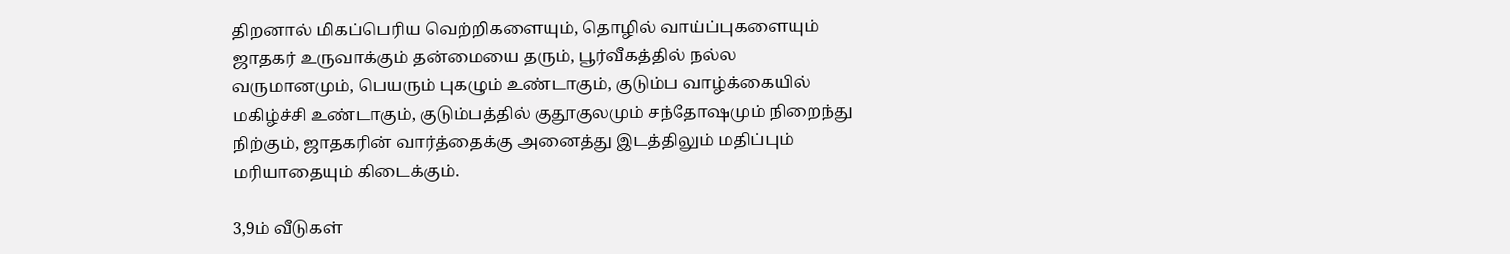திறனால் மிகப்பெரிய வெற்றிகளையும், தொழில் வாய்ப்புகளையும் ஜாதகர் உருவாக்கும் தன்மையை தரும், பூர்வீகத்தில் நல்ல வருமானமும், பெயரும் புகழும் உண்டாகும், குடும்ப வாழ்க்கையில் மகிழ்ச்சி உண்டாகும், குடும்பத்தில் குதூகுலமும் சந்தோஷமும் நிறைந்து நிற்கும், ஜாதகரின் வார்த்தைக்கு அனைத்து இடத்திலும் மதிப்பும் மரியாதையும் கிடைக்கும்.

3,9ம் வீடுகள்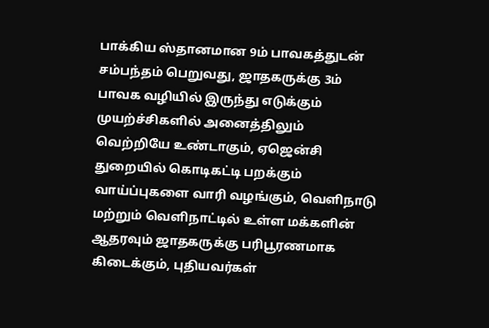பாக்கிய ஸ்தானமான 9ம் பாவகத்துடன் சம்பந்தம் பெறுவது, ஜாதகருக்கு 3ம் பாவக வழியில் இருந்து எடுக்கும் முயற்ச்சிகளில் அனைத்திலும் வெற்றியே உண்டாகும், ஏஜென்சி துறையில் கொடிகட்டி பறக்கும் வாய்ப்புகளை வாரி வழங்கும், வெளிநாடு மற்றும் வெளிநாட்டில் உள்ள மக்களின் ஆதரவும் ஜாதகருக்கு பரிபூரணமாக கிடைக்கும், புதியவர்கள்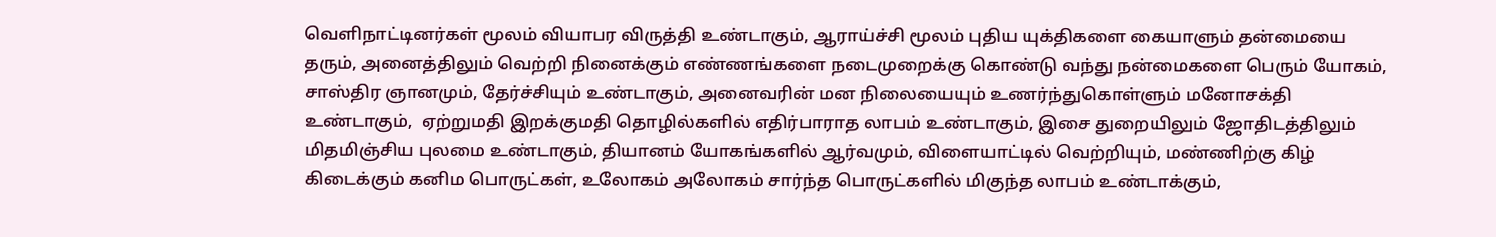வெளிநாட்டினர்கள் மூலம் வியாபர விருத்தி உண்டாகும், ஆராய்ச்சி மூலம் புதிய யுக்திகளை கையாளும் தன்மையை தரும், அனைத்திலும் வெற்றி நினைக்கும் எண்ணங்களை நடைமுறைக்கு கொண்டு வந்து நன்மைகளை பெரும் யோகம், சாஸ்திர ஞானமும், தேர்ச்சியும் உண்டாகும், அனைவரின் மன நிலையையும் உணர்ந்துகொள்ளும் மனோசக்தி உண்டாகும்,  ஏற்றுமதி இறக்குமதி தொழில்களில் எதிர்பாராத லாபம் உண்டாகும், இசை துறையிலும் ஜோதிடத்திலும் மிதமிஞ்சிய புலமை உண்டாகும், தியானம் யோகங்களில் ஆர்வமும், விளையாட்டில் வெற்றியும், மண்ணிற்கு கிழ் கிடைக்கும் கனிம பொருட்கள், உலோகம் அலோகம் சார்ந்த பொருட்களில் மிகுந்த லாபம் உண்டாக்கும்,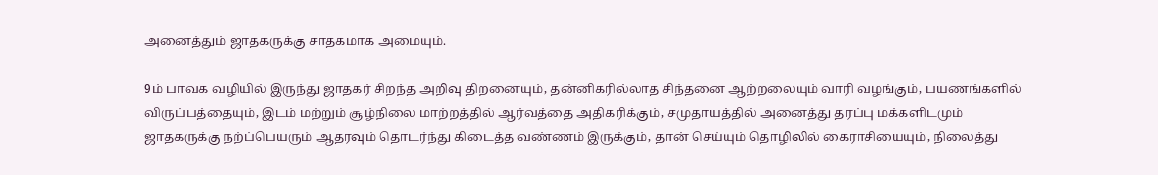அனைத்தும் ஜாதகருக்கு சாதகமாக அமையும்.

9ம் பாவக வழியில் இருந்து ஜாதகர் சிறந்த அறிவு திறனையும், தன்னிகரில்லாத சிந்தனை ஆற்றலையும் வாரி வழங்கும், பயணங்களில் விருப்பத்தையும், இடம் மற்றும் சூழ்நிலை மாற்றத்தில் ஆர்வத்தை அதிகரிக்கும், சமுதாயத்தில் அனைத்து தரப்பு மக்களிடமும் ஜாதகருக்கு நற்ப்பெயரும் ஆதரவும் தொடர்ந்து கிடைத்த வண்ணம் இருக்கும், தான் செய்யும் தொழிலில் கைராசியையும், நிலைத்து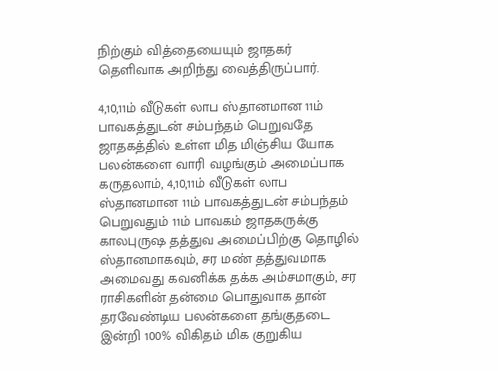நிற்கும் வித்தையையும் ஜாதகர் தெளிவாக அறிந்து வைத்திருப்பார்.

4,10,11ம் வீடுகள் லாப ஸ்தானமான 11ம் பாவகத்துடன் சம்பந்தம் பெறுவதே ஜாதகத்தில் உள்ள மித மிஞ்சிய யோக பலன்களை வாரி வழங்கும் அமைப்பாக கருதலாம், 4,10,11ம் வீடுகள் லாப ஸ்தானமான 11ம் பாவகத்துடன் சம்பந்தம் பெறுவதும் 11ம் பாவகம் ஜாதகருக்கு காலபுருஷ தத்துவ அமைப்பிற்கு தொழில் ஸ்தானமாகவும், சர மண் தத்துவமாக அமைவது கவனிக்க தக்க அம்சமாகும், சர ராசிகளின் தன்மை பொதுவாக தான் தரவேண்டிய பலன்களை தங்குதடை இன்றி 100% விகிதம் மிக குறுகிய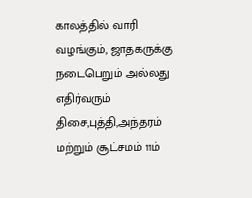காலத்தில் வாரி வழங்கும், ஜாதகருக்கு நடைபெறும் அல்லது  எதிர்வரும் திசை,புத்தி,அந்தரம் மற்றும் சூட்சமம் 11ம்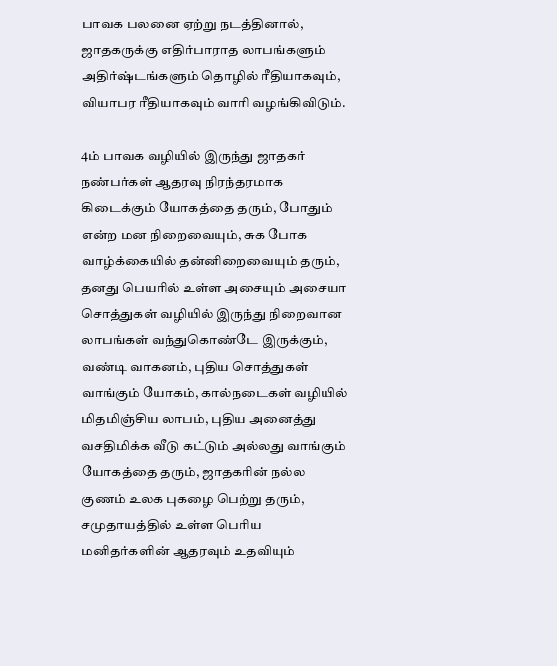பாவக பலனை ஏற்று நடத்தினால், ஜாதகருக்கு எதிர்பாராத லாபங்களும் அதிர்ஷ்டங்களும் தொழில் ரீதியாகவும், வியாபர ரீதியாகவும் வாரி வழங்கிவிடும்.

4ம் பாவக வழியில் இருந்து ஜாதகர் நண்பர்கள் ஆதரவு நிரந்தரமாக கிடைக்கும் யோகத்தை தரும், போதும் என்ற மன நிறைவையும், சுக போக வாழ்க்கையில் தன்னிறைவையும் தரும், தனது பெயரில் உள்ள அசையும் அசையா சொத்துகள் வழியில் இருந்து நிறைவான லாபங்கள் வந்துகொண்டே இருக்கும், வண்டி வாகனம், புதிய சொத்துகள் வாங்கும் யோகம், கால்நடைகள் வழியில் மிதமிஞ்சிய லாபம், புதிய அனைத்து வசதிமிக்க வீடு கட்டும் அல்லது வாங்கும் யோகத்தை தரும், ஜாதகரின் நல்ல குணம் உலக புகழை பெற்று தரும், சமுதாயத்தில் உள்ள பெரிய மனிதர்களின் ஆதரவும் உதவியும்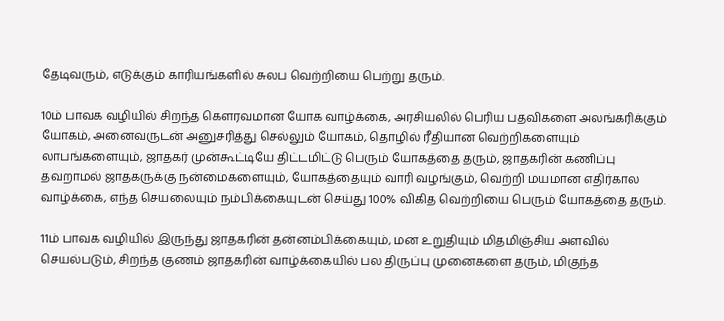தேடிவரும், எடுக்கும் காரியங்களில் சுலப வெற்றியை பெற்று தரும்.

10ம் பாவக வழியில் சிறந்த கௌரவமான யோக வாழ்க்கை, அரசியலில் பெரிய பதவிகளை அலங்கரிக்கும் யோகம், அனைவருடன் அனுசரித்து செல்லும் யோகம், தொழில் ரீதியான வெற்றிகளையும் லாபங்களையும், ஜாதகர் முன்கூட்டியே திட்டமிட்டு பெரும் யோகத்தை தரும், ஜாதகரின் கணிப்பு தவறாமல் ஜாதகருக்கு நன்மைகளையும், யோகத்தையும் வாரி வழங்கும், வெற்றி மயமான எதிர்கால வாழ்க்கை, எந்த செயலையும் நம்பிக்கையுடன் செய்து 100% விகித வெற்றியை பெரும் யோகத்தை தரும்.

11ம் பாவக வழியில் இருந்து ஜாதகரின் தன்னம்பிக்கையும், மன உறுதியும் மிதமிஞ்சிய அளவில் செயல்படும், சிறந்த குணம் ஜாதகரின் வாழ்க்கையில் பல திருப்பு முனைகளை தரும், மிகுந்த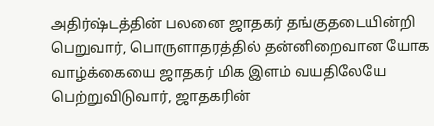அதிர்ஷ்டத்தின் பலனை ஜாதகர் தங்குதடையின்றி பெறுவார், பொருளாதரத்தில் தன்னிறைவான யோக வாழ்க்கையை ஜாதகர் மிக இளம் வயதிலேயே பெற்றுவிடுவார், ஜாதகரின்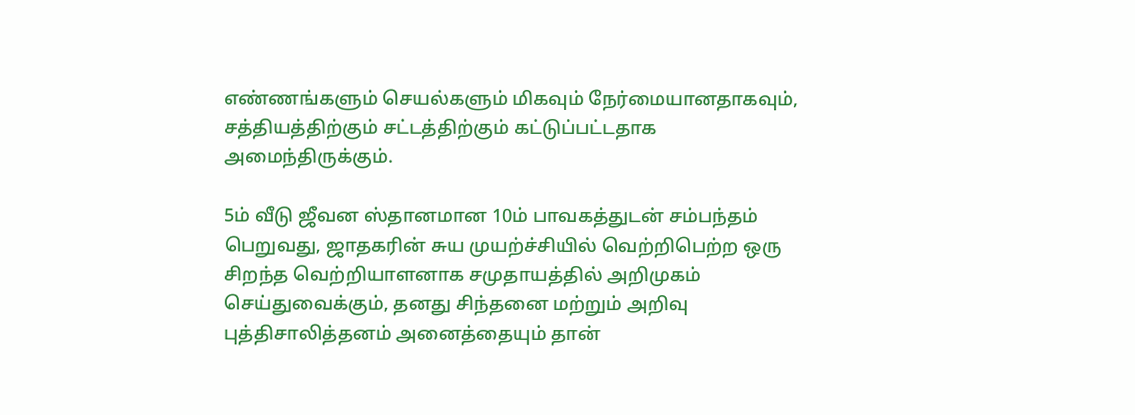எண்ணங்களும் செயல்களும் மிகவும் நேர்மையானதாகவும், சத்தியத்திற்கும் சட்டத்திற்கும் கட்டுப்பட்டதாக அமைந்திருக்கும்.

5ம் வீடு ஜீவன ஸ்தானமான 10ம் பாவகத்துடன் சம்பந்தம் பெறுவது, ஜாதகரின் சுய முயற்ச்சியில் வெற்றிபெற்ற ஒரு சிறந்த வெற்றியாளனாக சமுதாயத்தில் அறிமுகம் செய்துவைக்கும், தனது சிந்தனை மற்றும் அறிவு புத்திசாலித்தனம் அனைத்தையும் தான்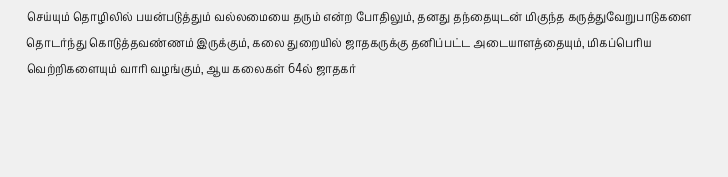செய்யும் தொழிலில் பயன்படுத்தும் வல்லமையை தரும் என்ற போதிலும், தனது தந்தையுடன் மிகுந்த கருத்துவேறுபாடுகளை தொடர்ந்து கொடுத்தவண்ணம் இருக்கும், கலை துறையில் ஜாதகருக்கு தனிப்பட்ட அடையாளத்தையும், மிகப்பெரிய வெற்றிகளையும் வாரி வழங்கும், ஆய கலைகள் 64ல் ஜாதகர்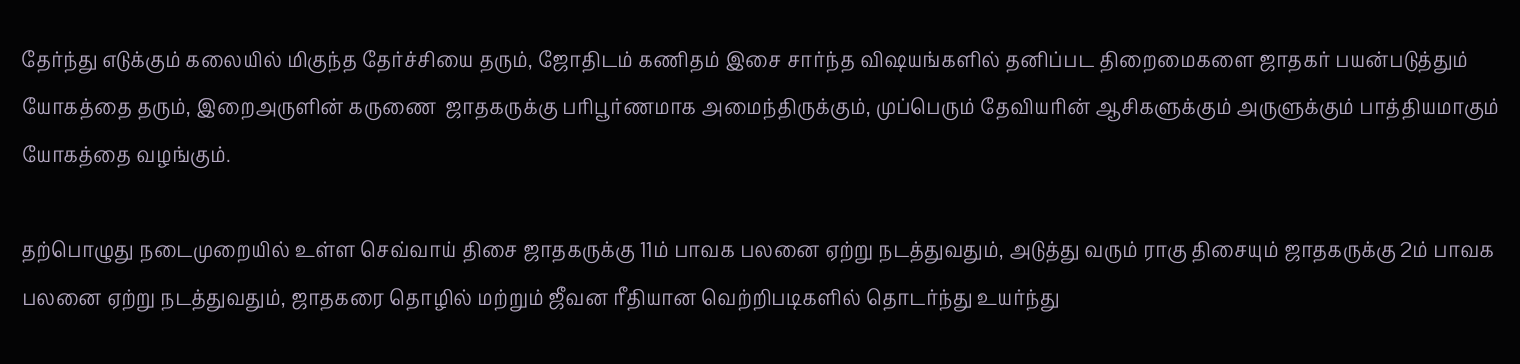தேர்ந்து எடுக்கும் கலையில் மிகுந்த தேர்ச்சியை தரும், ஜோதிடம் கணிதம் இசை சார்ந்த விஷயங்களில் தனிப்பட திறைமைகளை ஜாதகர் பயன்படுத்தும் யோகத்தை தரும், இறைஅருளின் கருணை  ஜாதகருக்கு பரிபூர்ணமாக அமைந்திருக்கும், முப்பெரும் தேவியரின் ஆசிகளுக்கும் அருளுக்கும் பாத்தியமாகும் யோகத்தை வழங்கும்.

தற்பொழுது நடைமுறையில் உள்ள செவ்வாய் திசை ஜாதகருக்கு 11ம் பாவக பலனை ஏற்று நடத்துவதும், அடுத்து வரும் ராகு திசையும் ஜாதகருக்கு 2ம் பாவக பலனை ஏற்று நடத்துவதும், ஜாதகரை தொழில் மற்றும் ஜீவன ரீதியான வெற்றிபடிகளில் தொடர்ந்து உயர்ந்து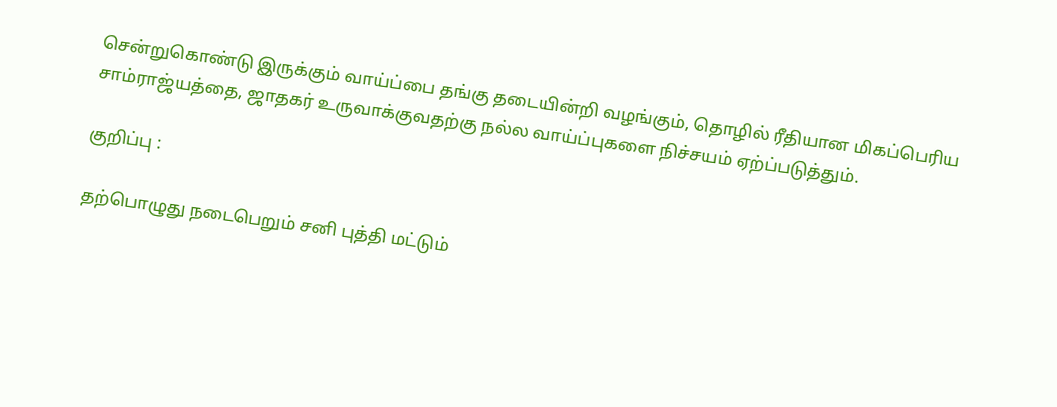சென்றுகொண்டு இருக்கும் வாய்ப்பை தங்கு தடையின்றி வழங்கும், தொழில் ரீதியான மிகப்பெரிய சாம்ராஜ்யத்தை, ஜாதகர் உருவாக்குவதற்கு நல்ல வாய்ப்புகளை நிச்சயம் ஏற்ப்படுத்தும்.

குறிப்பு :

தற்பொழுது நடைபெறும் சனி புத்தி மட்டும்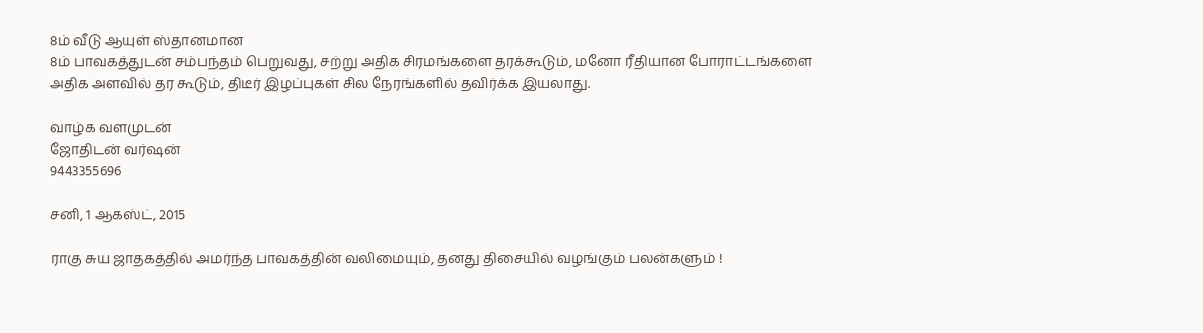8ம் வீடு ஆயுள் ஸ்தானமான
8ம் பாவகத்துடன் சம்பந்தம் பெறுவது, சற்று அதிக சிரமங்களை தரக்கூடும், மனோ ரீதியான போராட்டங்களை அதிக அளவில் தர கூடும், திடீர் இழப்புகள் சில நேரங்களில் தவிர்க்க இயலாது.

வாழ்க வளமுடன்
ஜோதிடன் வர்ஷன்
9443355696

சனி, 1 ஆகஸ்ட், 2015

ராகு சுய ஜாதகத்தில் அமர்ந்த பாவகத்தின் வலிமையும், தனது திசையில் வழங்கும் பலன்களும் !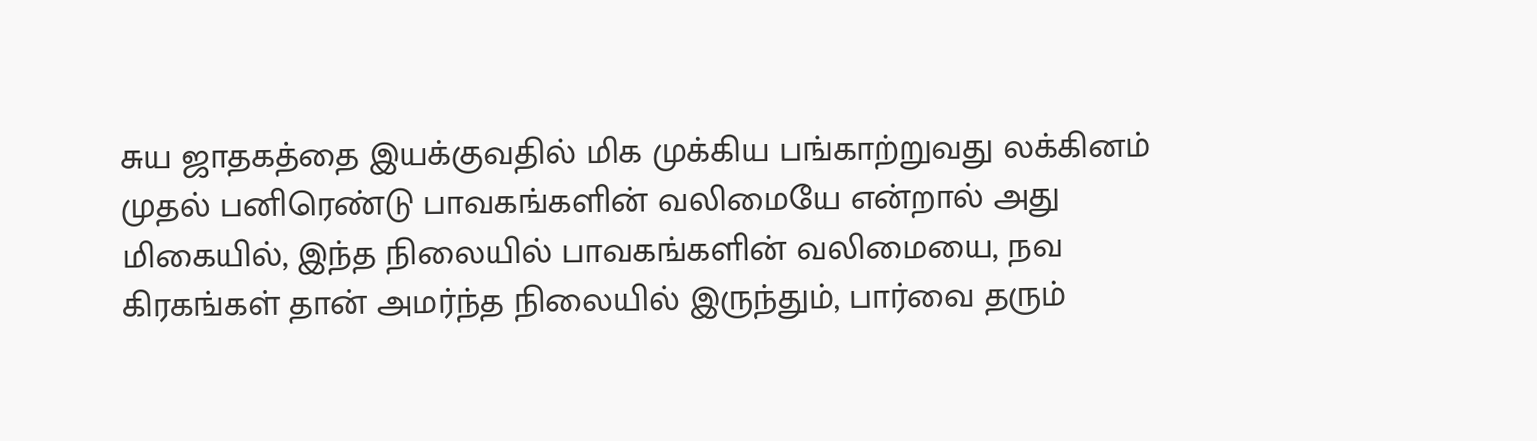சுய ஜாதகத்தை இயக்குவதில் மிக முக்கிய பங்காற்றுவது லக்கினம் முதல் பனிரெண்டு பாவகங்களின் வலிமையே என்றால் அது மிகையில், இந்த நிலையில் பாவகங்களின் வலிமையை, நவ கிரகங்கள் தான் அமர்ந்த நிலையில் இருந்தும், பார்வை தரும்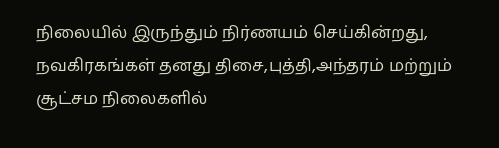நிலையில் இருந்தும் நிர்ணயம் செய்கின்றது, நவகிரகங்கள் தனது திசை,புத்தி,அந்தரம் மற்றும் சூட்சம நிலைகளில்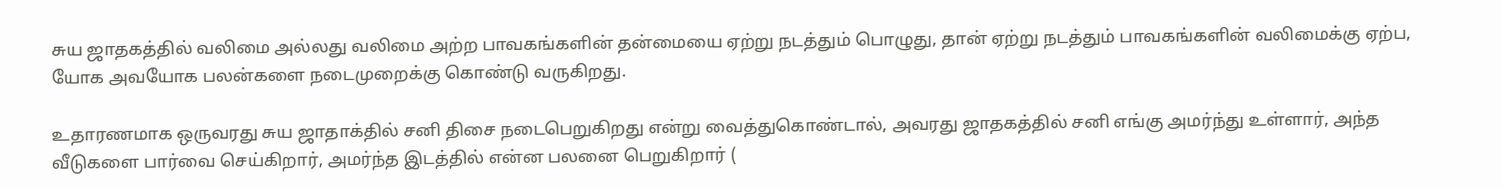சுய ஜாதகத்தில் வலிமை அல்லது வலிமை அற்ற பாவகங்களின் தன்மையை ஏற்று நடத்தும் பொழுது, தான் ஏற்று நடத்தும் பாவகங்களின் வலிமைக்கு ஏற்ப, யோக அவயோக பலன்களை நடைமுறைக்கு கொண்டு வருகிறது.

உதாரணமாக ஒருவரது சுய ஜாதாக்தில் சனி திசை நடைபெறுகிறது என்று வைத்துகொண்டால், அவரது ஜாதகத்தில் சனி எங்கு அமர்ந்து உள்ளார், அந்த வீடுகளை பார்வை செய்கிறார், அமர்ந்த இடத்தில் என்ன பலனை பெறுகிறார் (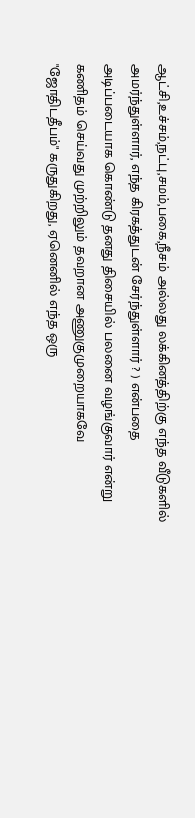ஆட்சி,உச்சம்,நட்பு,சமம்,பகை,நீசம் அல்லது லக்கினத்திற்கு எந்த வீடுகளில் அமர்ந்துள்ளார், எந்த கிரகத்துடன் சேர்ந்துள்ளார் ? ) என்பதை அடிப்படையாக கொண்டு தனது திசையில் பலனை வழங்குவார் என்று கணிதம் செய்வது முற்றிலும் தவறான அணுகுமுறையாகவே "ஜோதிடதீபம்" கருதுகிறது, ஏனெனில் எந்த ஒரு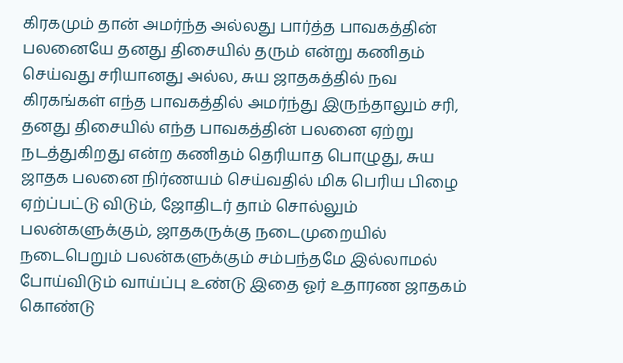கிரகமும் தான் அமர்ந்த அல்லது பார்த்த பாவகத்தின் பலனையே தனது திசையில் தரும் என்று கணிதம் செய்வது சரியானது அல்ல, சுய ஜாதகத்தில் நவ கிரகங்கள் எந்த பாவகத்தில் அமர்ந்து இருந்தாலும் சரி, தனது திசையில் எந்த பாவகத்தின் பலனை ஏற்று நடத்துகிறது என்ற கணிதம் தெரியாத பொழுது, சுய ஜாதக பலனை நிர்ணயம் செய்வதில் மிக பெரிய பிழை ஏற்ப்பட்டு விடும், ஜோதிடர் தாம் சொல்லும் பலன்களுக்கும், ஜாதகருக்கு நடைமுறையில் நடைபெறும் பலன்களுக்கும் சம்பந்தமே இல்லாமல் போய்விடும் வாய்ப்பு உண்டு இதை ஓர் உதாரண ஜாதகம் கொண்டு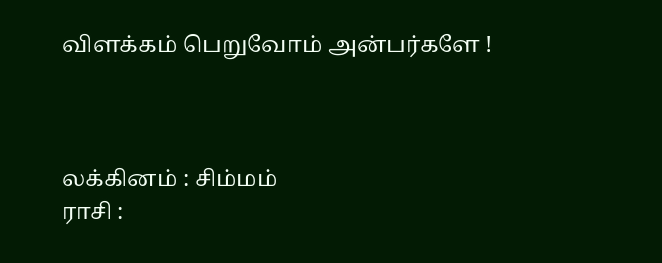விளக்கம் பெறுவோம் அன்பர்களே !



லக்கினம் : சிம்மம்
ராசி :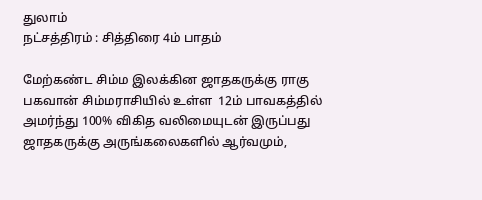துலாம்
நட்சத்திரம் : சித்திரை 4ம் பாதம்

மேற்கண்ட சிம்ம இலக்கின ஜாதகருக்கு ராகு பகவான் சிம்மராசியில் உள்ள  12ம் பாவகத்தில் அமர்ந்து 100% விகித வலிமையுடன் இருப்பது ஜாதகருக்கு அருங்கலைகளில் ஆர்வமும்,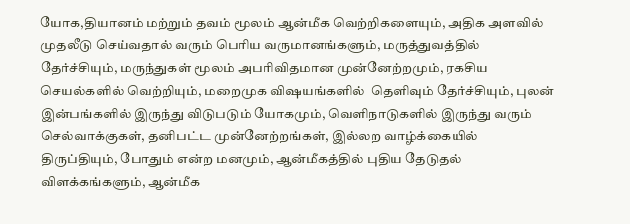யோக,தியானம் மற்றும் தவம் மூலம் ஆன்மீக வெற்றிகளையும், அதிக அளவில் முதலீடு செய்வதால் வரும் பெரிய வருமானங்களும், மருத்துவத்தில் தேர்ச்சியும், மருந்துகள் மூலம் அபரிவிதமான முன்னேற்றமும், ரகசிய செயல்களில் வெற்றியும், மறைமுக விஷயங்களில்  தெளிவும் தேர்ச்சியும், புலன் இன்பங்களில் இருந்து விடுபடும் யோகமும், வெளிநாடுகளில் இருந்து வரும் செல்வாக்குகள், தனிபட்ட முன்னேற்றங்கள், இல்லற வாழ்க்கையில் திருப்தியும், போதும் என்ற மனமும், ஆன்மீகத்தில் புதிய தேடுதல் விளக்கங்களும், ஆன்மீக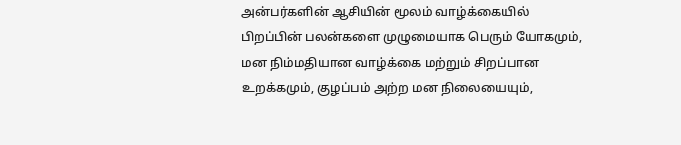அன்பர்களின் ஆசியின் மூலம் வாழ்க்கையில் பிறப்பின் பலன்களை முழுமையாக பெரும் யோகமும், மன நிம்மதியான வாழ்க்கை மற்றும் சிறப்பான உறக்கமும், குழப்பம் அற்ற மன நிலையையும்,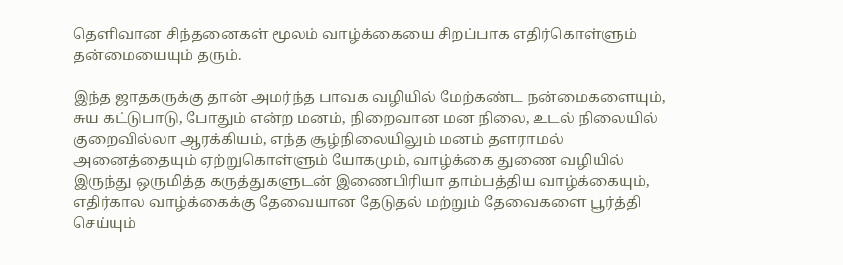தெளிவான சிந்தனைகள் மூலம் வாழ்க்கையை சிறப்பாக எதிர்கொள்ளும் தன்மையையும் தரும்.

இந்த ஜாதகருக்கு தான் அமர்ந்த பாவக வழியில் மேற்கண்ட நன்மைகளையும், சுய கட்டுபாடு, போதும் என்ற மனம், நிறைவான மன நிலை, உடல் நிலையில் குறைவில்லா ஆரக்கியம், எந்த சூழ்நிலையிலும் மனம் தளராமல் அனைத்தையும் ஏற்றுகொள்ளும் யோகமும், வாழ்க்கை துணை வழியில் இருந்து ஒருமித்த கருத்துகளுடன் இணைபிரியா தாம்பத்திய வாழ்க்கையும், எதிர்கால வாழ்க்கைக்கு தேவையான தேடுதல் மற்றும் தேவைகளை பூர்த்தி செய்யும்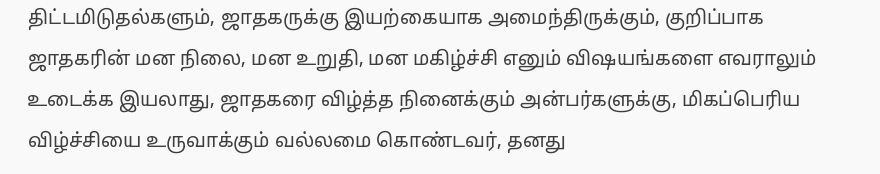திட்டமிடுதல்களும், ஜாதகருக்கு இயற்கையாக அமைந்திருக்கும், குறிப்பாக ஜாதகரின் மன நிலை, மன உறுதி, மன மகிழ்ச்சி எனும் விஷயங்களை எவராலும் உடைக்க இயலாது, ஜாதகரை விழ்த்த நினைக்கும் அன்பர்களுக்கு, மிகப்பெரிய விழ்ச்சியை உருவாக்கும் வல்லமை கொண்டவர், தனது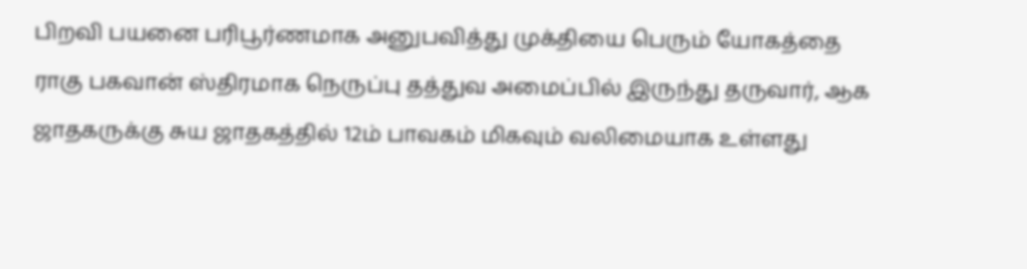பிறவி பயனை பரிபூர்ணமாக அனுபவித்து முக்தியை பெரும் யோகத்தை ராகு பகவான் ஸ்திரமாக நெருப்பு தத்துவ அமைப்பில் இருந்து தருவார், ஆக ஜாதகருக்கு சுய ஜாதகத்தில் 12ம் பாவகம் மிகவும் வலிமையாக உள்ளது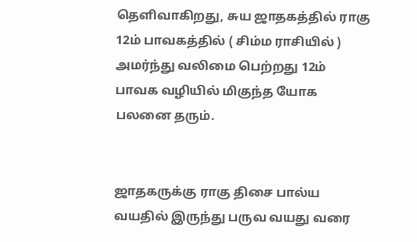தெளிவாகிறது, சுய ஜாதகத்தில் ராகு 12ம் பாவகத்தில் ( சிம்ம ராசியில் ) அமர்ந்து வலிமை பெற்றது 12ம் பாவக வழியில் மிகுந்த யோக பலனை தரும்.


ஜாதகருக்கு ராகு திசை பால்ய வயதில் இருந்து பருவ வயது வரை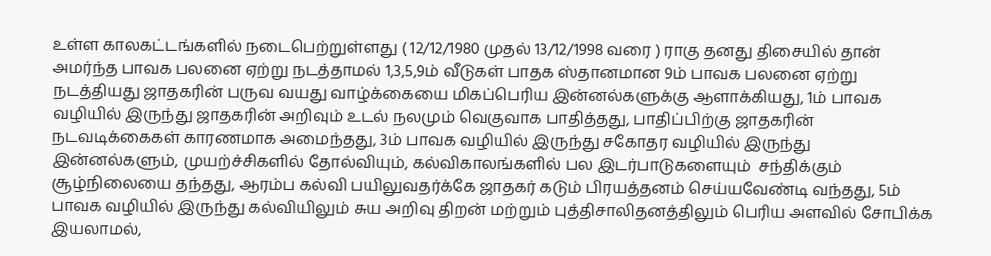உள்ள காலகட்டங்களில் நடைபெற்றுள்ளது ( 12/12/1980 முதல் 13/12/1998 வரை ) ராகு தனது திசையில் தான் அமர்ந்த பாவக பலனை ஏற்று நடத்தாமல் 1,3,5,9ம் வீடுகள் பாதக ஸ்தானமான 9ம் பாவக பலனை ஏற்று நடத்தியது ஜாதகரின் பருவ வயது வாழ்க்கையை மிகப்பெரிய இன்னல்களுக்கு ஆளாக்கியது, 1ம் பாவக  வழியில் இருந்து ஜாதகரின் அறிவும் உடல் நலமும் வெகுவாக பாதித்தது, பாதிப்பிற்கு ஜாதகரின் நடவடிக்கைகள் காரணமாக அமைந்தது, 3ம் பாவக வழியில் இருந்து சகோதர வழியில் இருந்து இன்னல்களும், முயற்ச்சிகளில் தோல்வியும், கல்விகாலங்களில் பல இடர்பாடுகளையும்  சந்திக்கும் சூழ்நிலையை தந்தது, ஆரம்ப கல்வி பயிலுவதர்க்கே ஜாதகர் கடும் பிரயத்தனம் செய்யவேண்டி வந்தது, 5ம் பாவக வழியில் இருந்து கல்வியிலும் சுய அறிவு திறன் மற்றும் புத்திசாலிதனத்திலும் பெரிய அளவில் சோபிக்க இயலாமல்,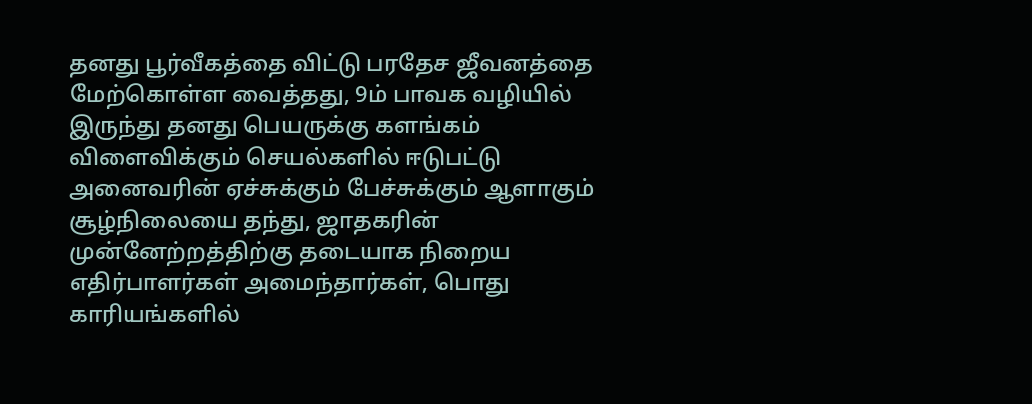தனது பூர்வீகத்தை விட்டு பரதேச ஜீவனத்தை மேற்கொள்ள வைத்தது, 9ம் பாவக வழியில் இருந்து தனது பெயருக்கு களங்கம் விளைவிக்கும் செயல்களில் ஈடுபட்டு அனைவரின் ஏச்சுக்கும் பேச்சுக்கும் ஆளாகும் சூழ்நிலையை தந்து, ஜாதகரின் முன்னேற்றத்திற்கு தடையாக நிறைய எதிர்பாளர்கள் அமைந்தார்கள், பொது காரியங்களில்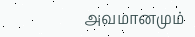அவமானமும்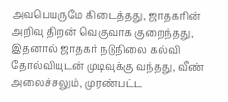அவபெயருமே கிடைத்தது, ஜாதகரின் அறிவு திறன் வெகுவாக குறைந்தது, இதனால் ஜாதகர் நடுநிலை கல்வி தோல்வியுடன் முடிவுக்கு வந்தது, வீண் அலைச்சலும், முரண்பட்ட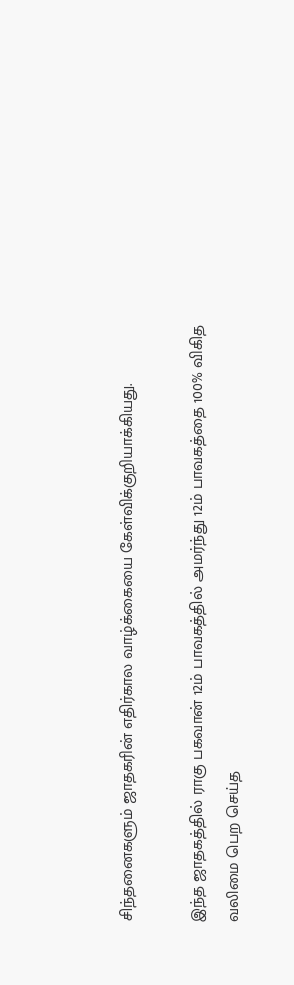சிந்தனைகளும் ஜாதகரின் எதிர்கால வாழ்க்கையை கேள்விக்குறியாக்கியது.

இந்த ஜாதகத்தில் ராகு பகவான் 12ம் பாவகத்தில் அமர்ந்து 12ம் பாவகத்தை 100% விகித வலிமை பெற செய்த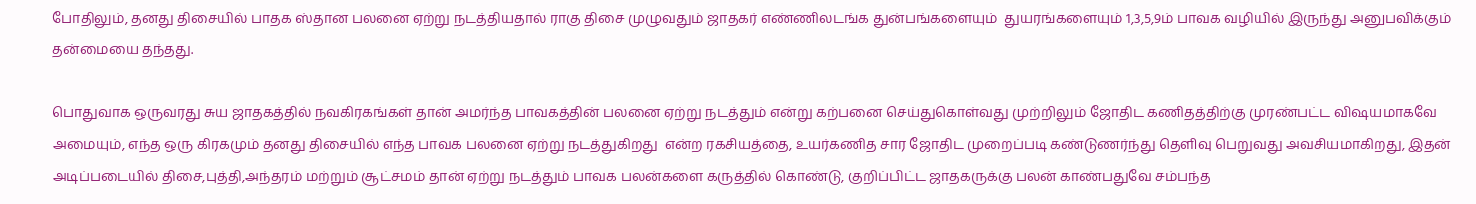போதிலும், தனது திசையில் பாதக ஸ்தான பலனை ஏற்று நடத்தியதால் ராகு திசை முழுவதும் ஜாதகர் எண்ணிலடங்க துன்பங்களையும்  துயரங்களையும் 1,3,5,9ம் பாவக வழியில் இருந்து அனுபவிக்கும் தன்மையை தந்தது.

பொதுவாக ஒருவரது சுய ஜாதகத்தில் நவகிரகங்கள் தான் அமர்ந்த பாவகத்தின் பலனை ஏற்று நடத்தும் என்று கற்பனை செய்துகொள்வது முற்றிலும் ஜோதிட கணிதத்திற்கு முரண்பட்ட விஷயமாகவே அமையும், எந்த ஒரு கிரகமும் தனது திசையில் எந்த பாவக பலனை ஏற்று நடத்துகிறது  என்ற ரகசியத்தை, உயர்கணித சார ஜோதிட முறைப்படி கண்டுணர்ந்து தெளிவு பெறுவது அவசியமாகிறது, இதன் அடிப்படையில் திசை,புத்தி,அந்தரம் மற்றும் சூட்சமம் தான் ஏற்று நடத்தும் பாவக பலன்களை கருத்தில் கொண்டு, குறிப்பிட்ட ஜாதகருக்கு பலன் காண்பதுவே சம்பந்த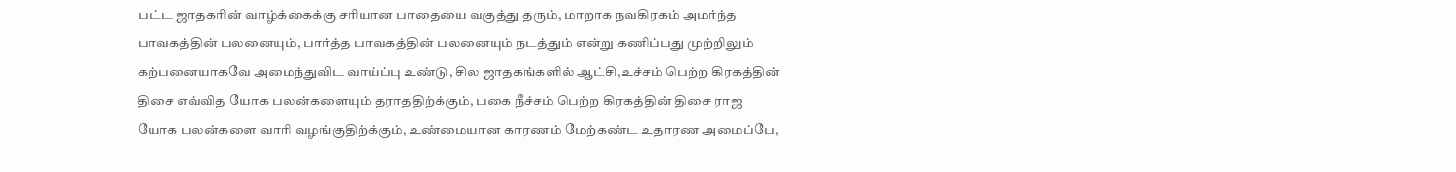பட்ட ஜாதகரின் வாழ்க்கைக்கு சரியான பாதையை வகுத்து தரும், மாறாக நவகிரகம் அமர்ந்த பாவகத்தின் பலனையும், பார்த்த பாவகத்தின் பலனையும் நடத்தும் என்று கணிப்பது முற்றிலும் கற்பனையாகவே அமைந்துவிட வாய்ப்பு உண்டு, சில ஜாதகங்களில் ஆட்சி,உச்சம் பெற்ற கிரகத்தின் திசை எவ்வித யோக பலன்களையும் தராததிற்க்கும், பகை நீச்சம் பெற்ற கிரகத்தின் திசை ராஜ யோக பலன்களை வாரி வழங்குதிற்க்கும், உண்மையான காரணம் மேற்கண்ட உதாரண அமைப்பே,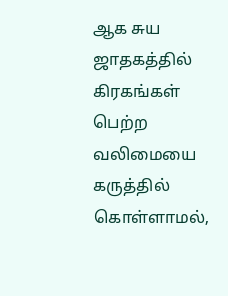ஆக சுய ஜாதகத்தில் கிரகங்கள் பெற்ற வலிமையை கருத்தில் கொள்ளாமல்,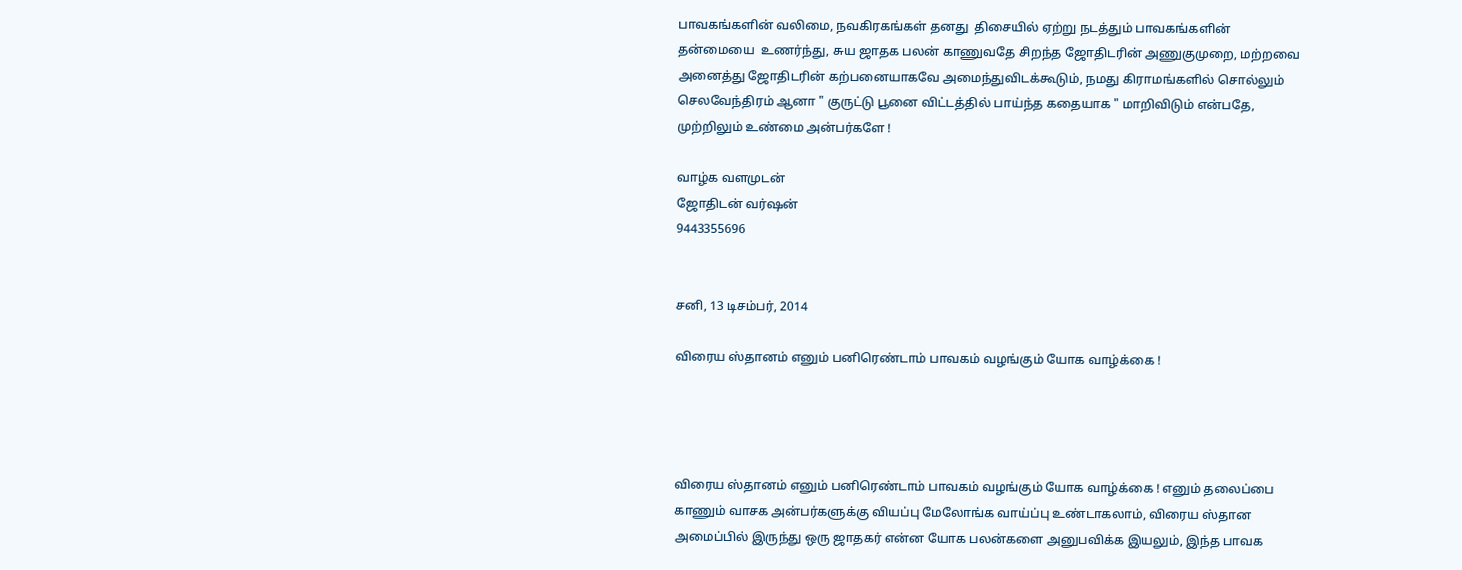பாவகங்களின் வலிமை, நவகிரகங்கள் தனது  திசையில் ஏற்று நடத்தும் பாவகங்களின் தன்மையை  உணர்ந்து, சுய ஜாதக பலன் காணுவதே சிறந்த ஜோதிடரின் அணுகுமுறை, மற்றவை அனைத்து ஜோதிடரின் கற்பனையாகவே அமைந்துவிடக்கூடும், நமது கிராமங்களில் சொல்லும் செலவேந்திரம் ஆனா " குருட்டு பூனை விட்டத்தில் பாய்ந்த கதையாக " மாறிவிடும் என்பதே, முற்றிலும் உண்மை அன்பர்களே !

வாழ்க வளமுடன்
ஜோதிடன் வர்ஷன்
9443355696


சனி, 13 டிசம்பர், 2014

விரைய ஸ்தானம் எனும் பனிரெண்டாம் பாவகம் வழங்கும் யோக வாழ்க்கை !




விரைய ஸ்தானம் எனும் பனிரெண்டாம் பாவகம் வழங்கும் யோக வாழ்க்கை ! எனும் தலைப்பை காணும் வாசக அன்பர்களுக்கு வியப்பு மேலோங்க வாய்ப்பு உண்டாகலாம், விரைய ஸ்தான அமைப்பில் இருந்து ஒரு ஜாதகர் என்ன யோக பலன்களை அனுபவிக்க இயலும், இந்த பாவக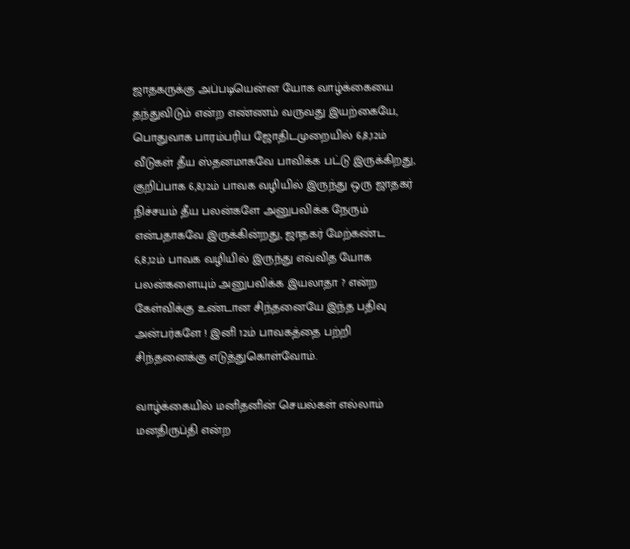ஜாதகருக்கு அப்படியென்ன யோக வாழ்க்கையை தந்துவிடும் என்ற எண்ணம் வருவது இயற்கையே, பொதுவாக பாரம்பரிய ஜோதிடமுறையில் 6,8,12ம்  வீடுகள் தீய ஸ்தனமாகவே பாவிக்க பட்டு இருக்கிறது, குறிப்பாக 6,8,12ம் பாவக வழியில் இருந்து ஒரு ஜாதகர் நிச்சயம் தீய பலன்களே அனுபவிக்க நேரும் என்பதாகவே இருக்கின்றது, ஜாதகர் மேற்கண்ட 6,8,12ம் பாவக வழியில் இருந்து எவ்வித யோக பலன்களையும் அனுபவிக்க இயலாதா ? என்ற கேள்விக்கு உண்டான சிந்தனையே இந்த பதிவு அன்பர்களே ! இனி 12ம் பாவகத்தை பற்றி சிந்தனைக்கு எடுத்துகொள்வோம்.

வாழ்க்கையில் மனிதனின் செயல்கள் எல்லாம் மனதிருப்தி என்ற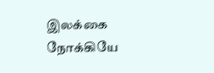இலக்கை நோக்கியே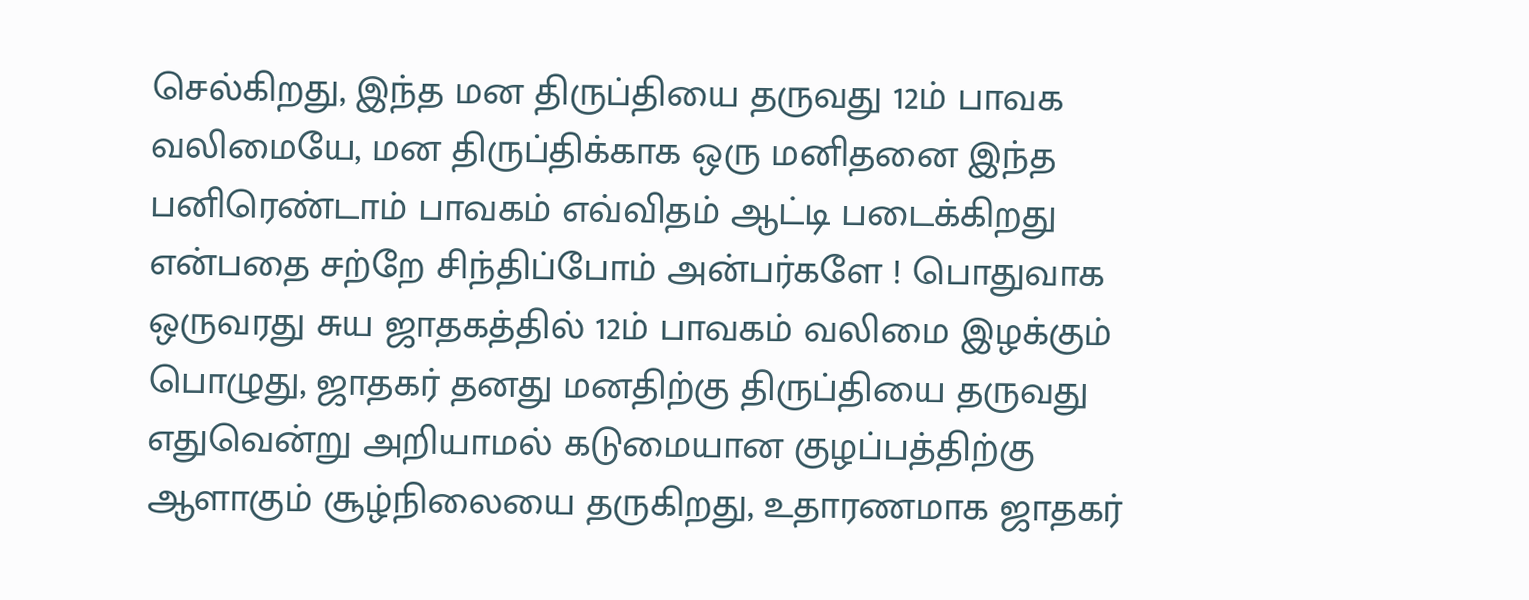செல்கிறது, இந்த மன திருப்தியை தருவது 12ம் பாவக வலிமையே, மன திருப்திக்காக ஒரு மனிதனை இந்த பனிரெண்டாம் பாவகம் எவ்விதம் ஆட்டி படைக்கிறது என்பதை சற்றே சிந்திப்போம் அன்பர்களே ! பொதுவாக ஒருவரது சுய ஜாதகத்தில் 12ம் பாவகம் வலிமை இழக்கும் பொழுது, ஜாதகர் தனது மனதிற்கு திருப்தியை தருவது எதுவென்று அறியாமல் கடுமையான குழப்பத்திற்கு ஆளாகும் சூழ்நிலையை தருகிறது, உதாரணமாக ஜாதகர்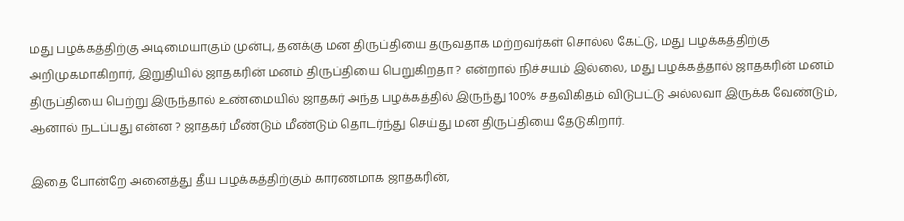மது பழக்கத்திற்கு அடிமையாகும் முன்பு, தனக்கு மன திருப்தியை தருவதாக மற்றவர்கள் சொல்ல கேட்டு, மது பழக்கத்திற்கு அறிமுகமாகிறார், இறுதியில் ஜாதகரின் மனம் திருப்தியை பெறுகிறதா ? என்றால் நிச்சயம் இல்லை, மது பழக்கத்தால் ஜாதகரின் மனம் திருப்தியை பெற்று இருந்தால் உண்மையில் ஜாதகர் அந்த பழக்கத்தில் இருந்து 100% சதவிகிதம் விடுபட்டு அல்லவா இருக்க வேண்டும், ஆனால் நடப்பது என்ன ? ஜாதகர் மீண்டும் மீண்டும் தொடர்ந்து செய்து மன திருப்தியை தேடுகிறார்.

இதை போன்றே அனைத்து தீய பழக்கத்திற்கும் காரணமாக ஜாதகரின்,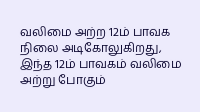வலிமை அற்ற 12ம் பாவக நிலை அடிகோலுகிறது, இந்த 12ம் பாவகம் வலிமை அற்று போகும்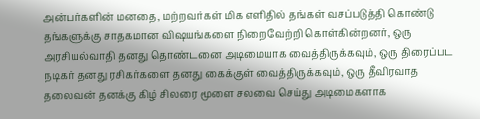அன்பர்களின் மனதை, மற்றவர்கள் மிக எளிதில் தங்கள் வசப்படுத்தி கொண்டு தங்களுக்கு சாதகமான விஷயங்களை நிறைவேற்றி கொள்கின்றனர், ஒரு அரசியல்வாதி தனது தொண்டனை அடிமையாக வைத்திருக்கவும், ஒரு திரைப்பட நடிகர் தனது ரசிகர்களை தனது கைக்குள் வைத்திருக்கவும், ஒரு தீவிரவாத தலைவன் தனக்கு கிழ் சிலரை மூளை சலவை செய்து அடிமைகளாக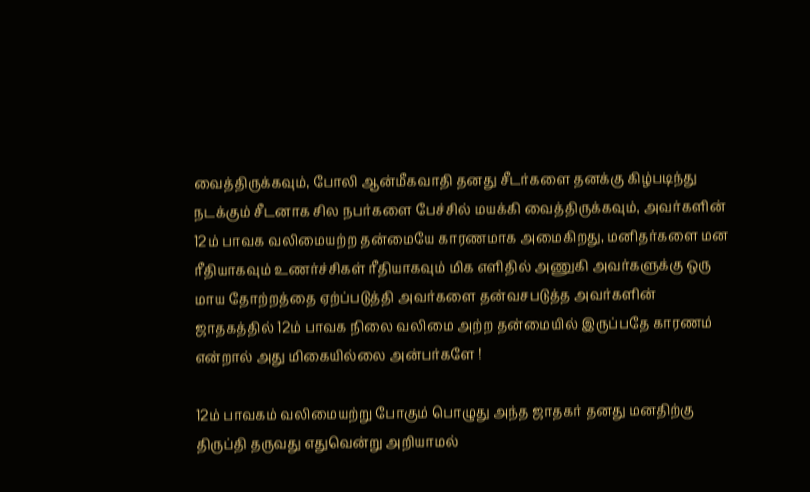வைத்திருக்கவும், போலி ஆன்மீகவாதி தனது சீடர்களை தனக்கு கிழ்படிந்து நடக்கும் சீடனாக சில நபர்களை பேச்சில் மயக்கி வைத்திருக்கவும், அவர்களின் 12ம் பாவக வலிமையற்ற தன்மையே காரணமாக அமைகிறது, மனிதர்களை மன ரீதியாகவும் உணர்ச்சிகள் ரீதியாகவும் மிக எளிதில் அணுகி அவர்களுக்கு ஒரு மாய தோற்றத்தை ஏற்ப்படுத்தி அவர்களை தன்வசபடுத்த அவர்களின் ஜாதகத்தில் 12ம் பாவக நிலை வலிமை அற்ற தன்மையில் இருப்பதே காரணம் என்றால் அது மிகையில்லை அன்பர்களே !

12ம் பாவகம் வலிமையற்று போகும் பொழுது அந்த ஜாதகர் தனது மனதிற்கு திருப்தி தருவது எதுவென்று அறியாமல்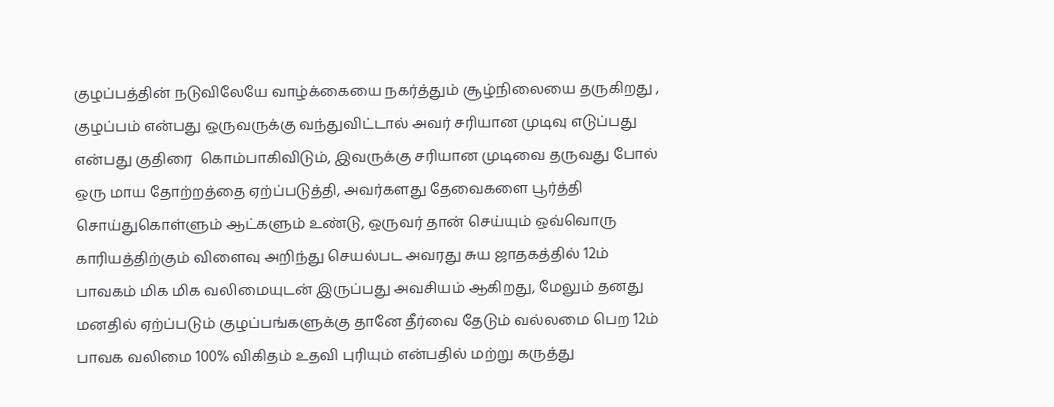குழப்பத்தின் நடுவிலேயே வாழ்க்கையை நகர்த்தும் சூழ்நிலையை தருகிறது , குழப்பம் என்பது ஒருவருக்கு வந்துவிட்டால் அவர் சரியான முடிவு எடுப்பது என்பது குதிரை  கொம்பாகிவிடும், இவருக்கு சரியான முடிவை தருவது போல் ஒரு மாய தோற்றத்தை ஏற்ப்படுத்தி, அவர்களது தேவைகளை பூர்த்தி சொய்துகொள்ளும் ஆட்களும் உண்டு, ஒருவர் தான் செய்யும் ஒவ்வொரு காரியத்திற்கும் விளைவு அறிந்து செயல்பட அவரது சுய ஜாதகத்தில் 12ம் பாவகம் மிக மிக வலிமையுடன் இருப்பது அவசியம் ஆகிறது, மேலும் தனது மனதில் ஏற்ப்படும் குழப்பங்களுக்கு தானே தீர்வை தேடும் வல்லமை பெற 12ம் பாவக வலிமை 100% விகிதம் உதவி புரியும் என்பதில் மற்று கருத்து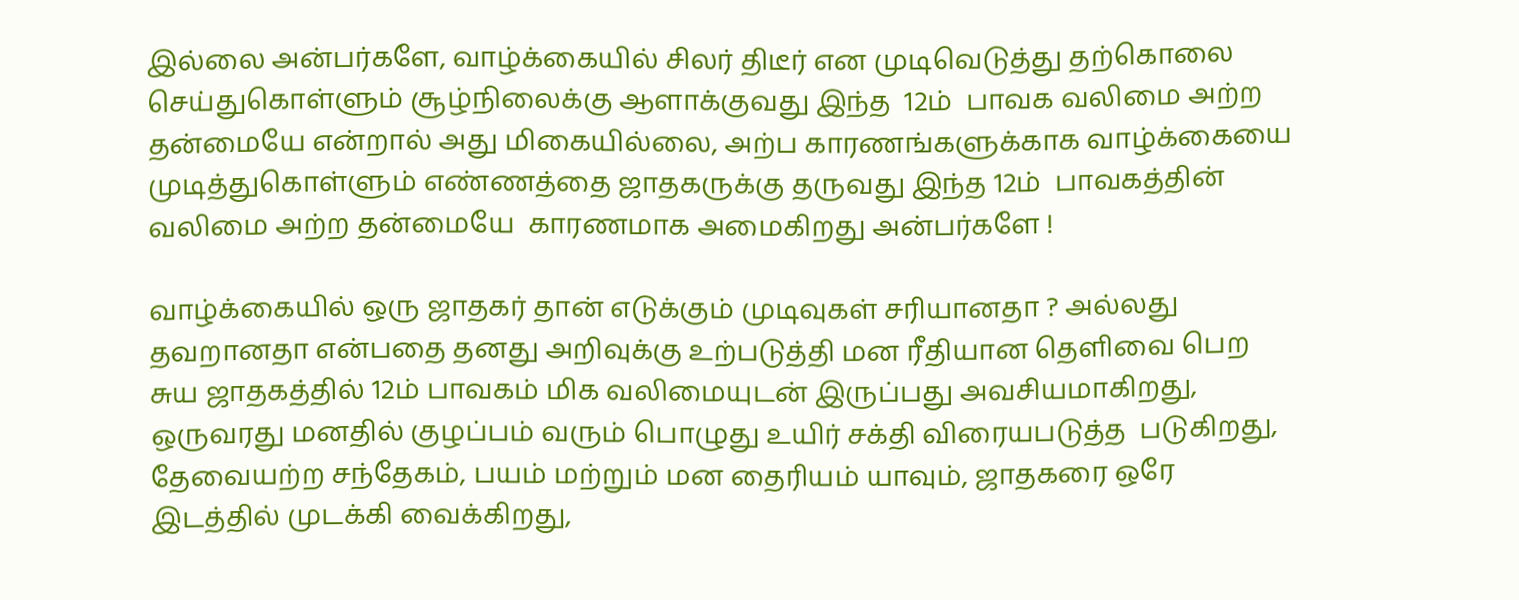இல்லை அன்பர்களே, வாழ்க்கையில் சிலர் திடீர் என முடிவெடுத்து தற்கொலை செய்துகொள்ளும் சூழ்நிலைக்கு ஆளாக்குவது இந்த  12ம்  பாவக வலிமை அற்ற தன்மையே என்றால் அது மிகையில்லை, அற்ப காரணங்களுக்காக வாழ்க்கையை முடித்துகொள்ளும் எண்ணத்தை ஜாதகருக்கு தருவது இந்த 12ம்  பாவகத்தின் வலிமை அற்ற தன்மையே  காரணமாக அமைகிறது அன்பர்களே !

வாழ்க்கையில் ஒரு ஜாதகர் தான் எடுக்கும் முடிவுகள் சரியானதா ? அல்லது தவறானதா என்பதை தனது அறிவுக்கு உற்படுத்தி மன ரீதியான தெளிவை பெற சுய ஜாதகத்தில் 12ம் பாவகம் மிக வலிமையுடன் இருப்பது அவசியமாகிறது, ஒருவரது மனதில் குழப்பம் வரும் பொழுது உயிர் சக்தி விரையபடுத்த  படுகிறது, தேவையற்ற சந்தேகம், பயம் மற்றும் மன தைரியம் யாவும், ஜாதகரை ஒரே இடத்தில் முடக்கி வைக்கிறது,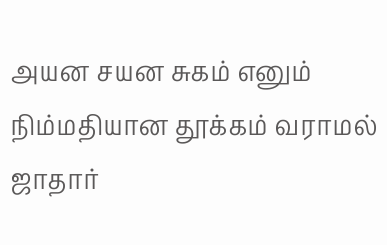அயன சயன சுகம் எனும் நிம்மதியான தூக்கம் வராமல் ஜாதார்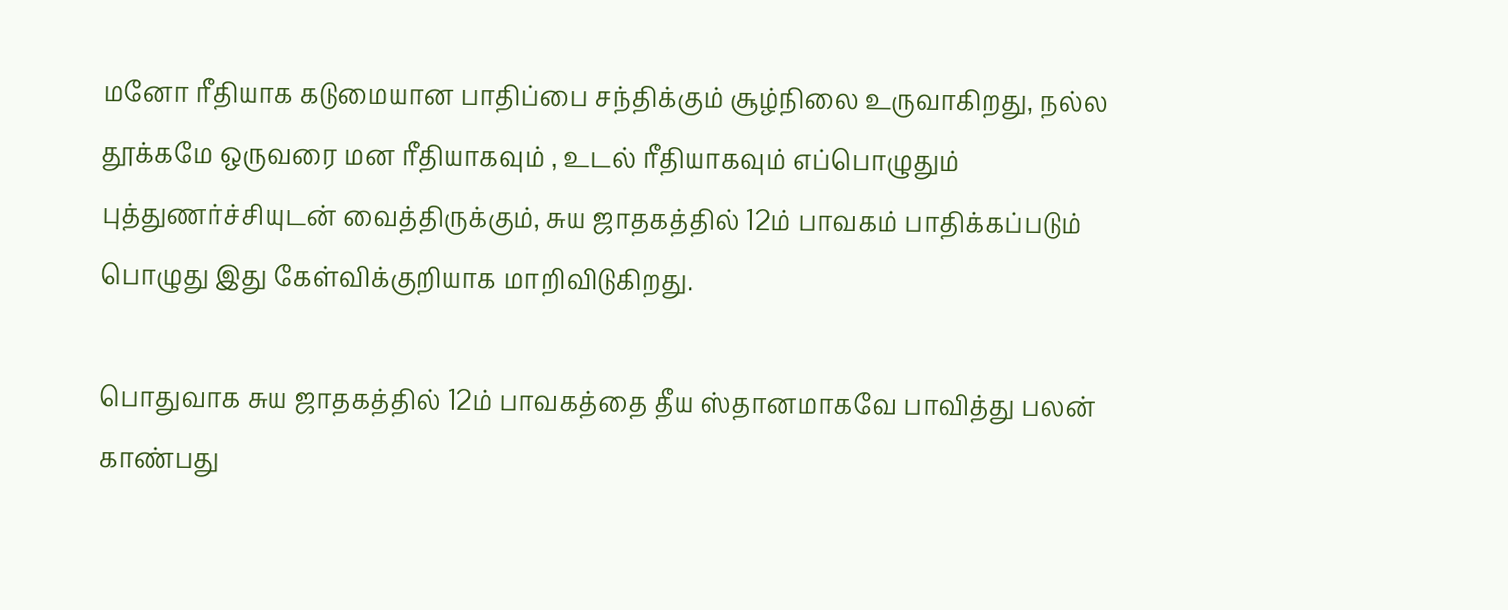மனோ ரீதியாக கடுமையான பாதிப்பை சந்திக்கும் சூழ்நிலை உருவாகிறது, நல்ல தூக்கமே ஒருவரை மன ரீதியாகவும் , உடல் ரீதியாகவும் எப்பொழுதும் புத்துணர்ச்சியுடன் வைத்திருக்கும், சுய ஜாதகத்தில் 12ம் பாவகம் பாதிக்கப்படும் பொழுது இது கேள்விக்குறியாக மாறிவிடுகிறது.

பொதுவாக சுய ஜாதகத்தில் 12ம் பாவகத்தை தீய ஸ்தானமாகவே பாவித்து பலன் காண்பது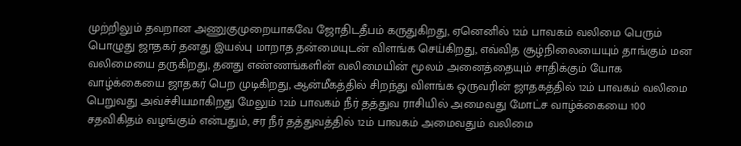முற்றிலும் தவறான அணுகுமுறையாகவே ஜோதிடதீபம் கருதுகிறது, ஏனெனில் 12ம் பாவகம் வலிமை பெரும் பொழுது ஜாதகர் தனது இயல்பு மாறாத தன்மையுடன் விளங்க செய்கிறது, எவ்வித சூழ்நிலையையும் தாங்கும் மன வலிமையை தருகிறது, தனது எண்ணங்களின் வலிமையின் மூலம் அனைத்தையும் சாதிக்கும் யோக வாழ்க்கையை ஜாதகர் பெற முடிகிறது, ஆன்மீகத்தில் சிறந்து விளங்க ஒருவரின் ஜாதகத்தில் 12ம் பாவகம் வலிமை பெறுவது அவ்ச்சியமாகிறது மேலும் 12ம் பாவகம் நீர் தத்துவ ராசியில் அமைவது மோட்ச வாழ்க்கையை 100 சதவிகிதம் வழங்கும் என்பதும், சர நீர் தத்துவத்தில் 12ம் பாவகம் அமைவதும் வலிமை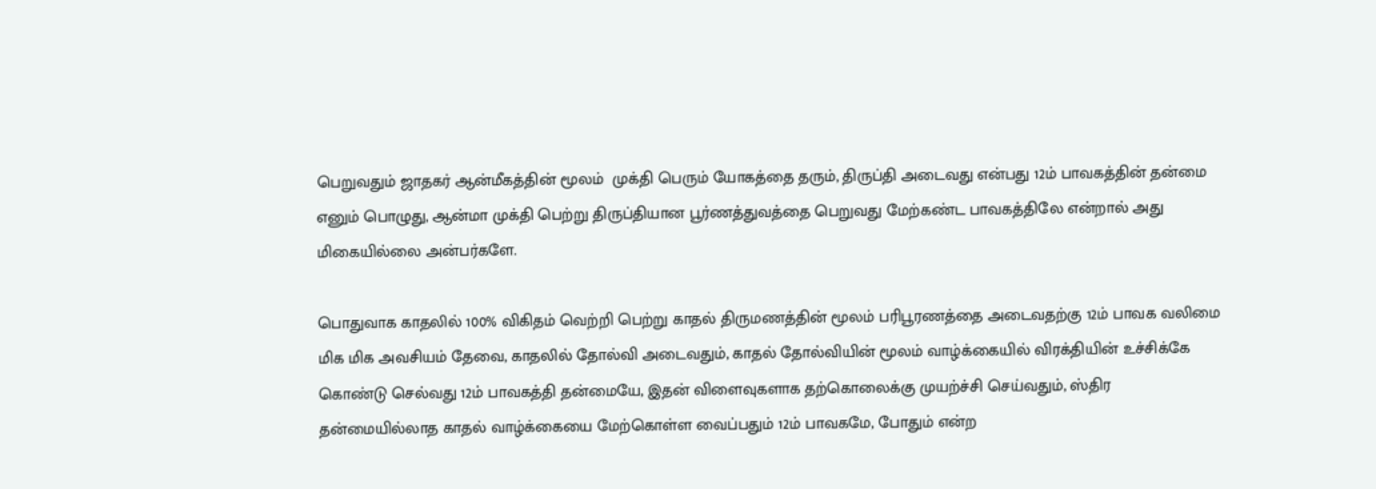பெறுவதும் ஜாதகர் ஆன்மீகத்தின் மூலம்  முக்தி பெரும் யோகத்தை தரும், திருப்தி அடைவது என்பது 12ம் பாவகத்தின் தன்மை எனும் பொழுது, ஆன்மா முக்தி பெற்று திருப்தியான பூர்ணத்துவத்தை பெறுவது மேற்கண்ட பாவகத்திலே என்றால் அது மிகையில்லை அன்பர்களே.

பொதுவாக காதலில் 100% விகிதம் வெற்றி பெற்று காதல் திருமணத்தின் மூலம் பரிபூரணத்தை அடைவதற்கு 12ம் பாவக வலிமை மிக மிக அவசியம் தேவை, காதலில் தோல்வி அடைவதும், காதல் தோல்வியின் மூலம் வாழ்க்கையில் விரக்தியின் உச்சிக்கே கொண்டு செல்வது 12ம் பாவகத்தி தன்மையே, இதன் விளைவுகளாக தற்கொலைக்கு முயற்ச்சி செய்வதும், ஸ்திர தன்மையில்லாத காதல் வாழ்க்கையை மேற்கொள்ள வைப்பதும் 12ம் பாவகமே, போதும் என்ற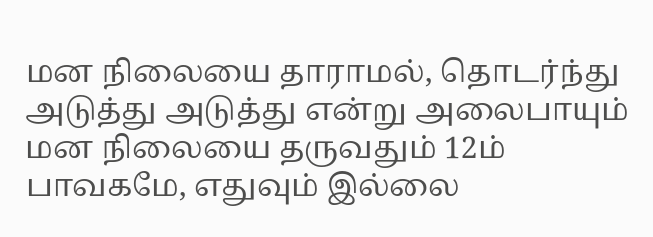மன நிலையை தாராமல், தொடர்ந்து அடுத்து அடுத்து என்று அலைபாயும் மன நிலையை தருவதும் 12ம் பாவகமே, எதுவும் இல்லை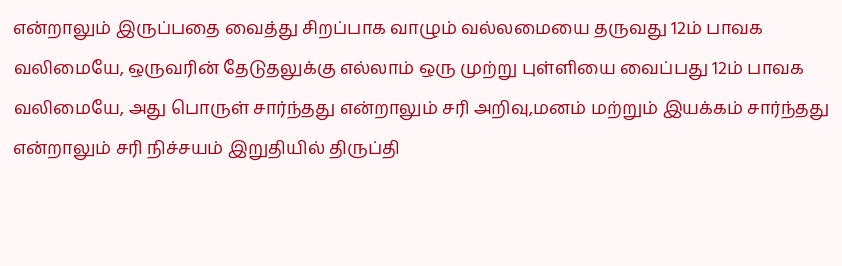என்றாலும் இருப்பதை வைத்து சிறப்பாக வாழும் வல்லமையை தருவது 12ம் பாவக வலிமையே, ஒருவரின் தேடுதலுக்கு எல்லாம் ஒரு முற்று புள்ளியை வைப்பது 12ம் பாவக வலிமையே, அது பொருள் சார்ந்தது என்றாலும் சரி அறிவு,மனம் மற்றும் இயக்கம் சார்ந்தது என்றாலும் சரி நிச்சயம் இறுதியில் திருப்தி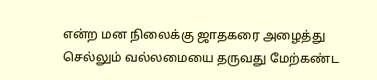என்ற மன நிலைக்கு ஜாதகரை அழைத்து செல்லும் வல்லமையை தருவது மேற்கண்ட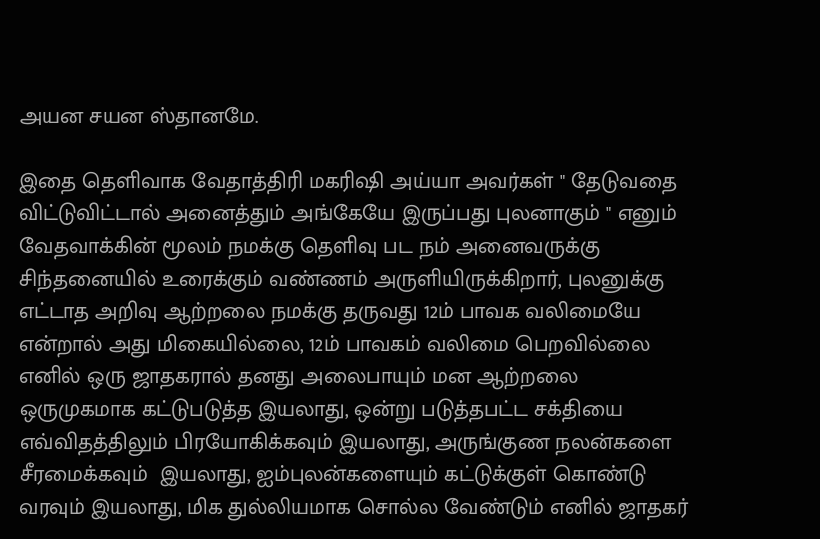அயன சயன ஸ்தானமே.

இதை தெளிவாக வேதாத்திரி மகரிஷி அய்யா அவர்கள் " தேடுவதை விட்டுவிட்டால் அனைத்தும் அங்கேயே இருப்பது புலனாகும் " எனும் வேதவாக்கின் மூலம் நமக்கு தெளிவு பட நம் அனைவருக்கு சிந்தனையில் உரைக்கும் வண்ணம் அருளியிருக்கிறார், புலனுக்கு எட்டாத அறிவு ஆற்றலை நமக்கு தருவது 12ம் பாவக வலிமையே என்றால் அது மிகையில்லை, 12ம் பாவகம் வலிமை பெறவில்லை எனில் ஒரு ஜாதகரால் தனது அலைபாயும் மன ஆற்றலை ஒருமுகமாக கட்டுபடுத்த இயலாது, ஒன்று படுத்தபட்ட சக்தியை எவ்விதத்திலும் பிரயோகிக்கவும் இயலாது, அருங்குண நலன்களை சீரமைக்கவும்  இயலாது, ஐம்புலன்களையும் கட்டுக்குள் கொண்டு வரவும் இயலாது, மிக துல்லியமாக சொல்ல வேண்டும் எனில் ஜாதகர்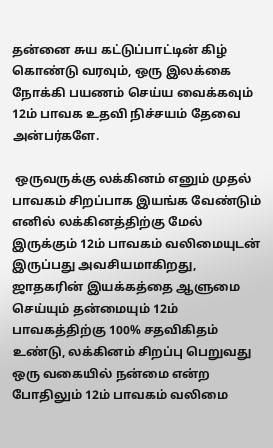தன்னை சுய கட்டுப்பாட்டின் கிழ் கொண்டு வரவும், ஒரு இலக்கை நோக்கி பயணம் செய்ய வைக்கவும் 12ம் பாவக உதவி நிச்சயம் தேவை அன்பர்களே.

 ஒருவருக்கு லக்கினம் எனும் முதல் பாவகம் சிறப்பாக இயங்க வேண்டும் எனில் லக்கினத்திற்கு மேல் இருக்கும் 12ம் பாவகம் வலிமையுடன் இருப்பது அவசியமாகிறது, ஜாதகரின் இயக்கத்தை ஆளுமை செய்யும் தன்மையும் 12ம் பாவகத்திற்கு 100% சதவிகிதம் உண்டு, லக்கினம் சிறப்பு பெறுவது ஒரு வகையில் நன்மை என்ற போதிலும் 12ம் பாவகம் வலிமை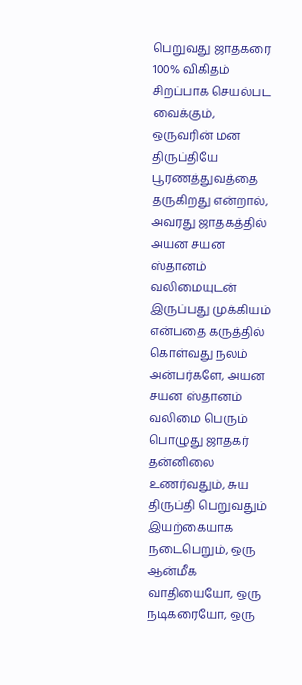பெறுவது ஜாதகரை 100% விகிதம் சிறப்பாக செயல்பட வைக்கும், ஒருவரின் மன திருப்தியே பூரணத்துவத்தை தருகிறது என்றால், அவரது ஜாதகத்தில் அயன சயன ஸ்தானம் வலிமையுடன் இருப்பது முக்கியம் என்பதை கருத்தில் கொள்வது நலம் அன்பர்களே, அயன சயன ஸ்தானம் வலிமை பெரும் பொழுது ஜாதகர் தன்னிலை உணர்வதும், சுய திருப்தி பெறுவதும் இயற்கையாக நடைபெறும், ஒரு ஆன்மீக வாதியையோ, ஒரு நடிகரையோ, ஒரு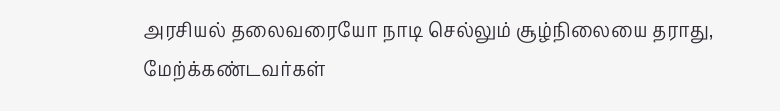அரசியல் தலைவரையோ நாடி செல்லும் சூழ்நிலையை தராது, மேற்க்கண்டவர்கள்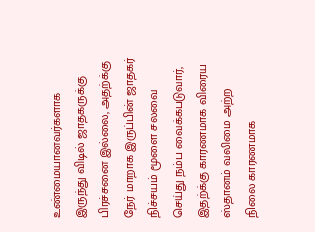உண்மையானவர்களாக இருந்து விடில் ஜாதகருக்கு பிரச்சனை இல்லை, அதற்க்கு நேர் மாறாக இருப்பின் ஜாதகர் நிச்சயம் மூளை சலவை செய்து நம்ப வைக்கபடுவார், இதற்க்கு காரணமாக விரைய ஸ்தானம் வலிமை அற்ற நிலை காரணமாக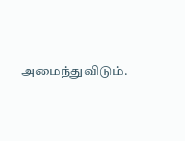அமைந்துவிடும்.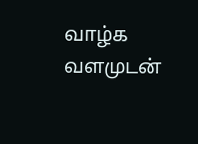வாழ்க வளமுடன்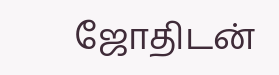ஜோதிடன்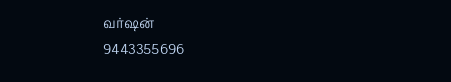வர்ஷன்
9443355696